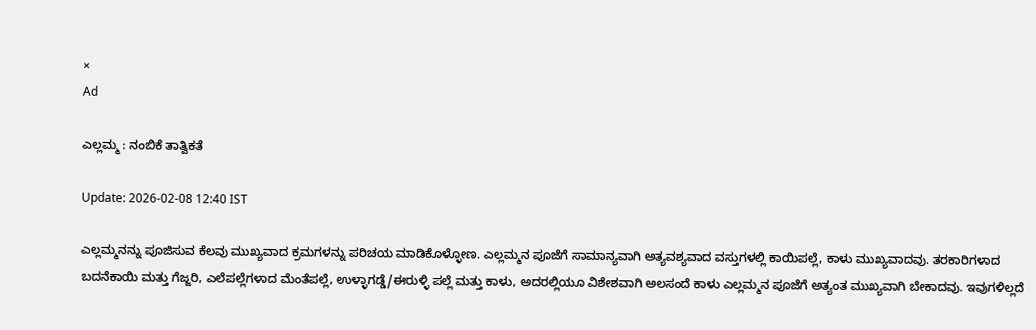×
Ad

ಎಲ್ಲಮ್ಮ : ನಂಬಿಕೆ ತಾತ್ವಿಕತೆ

Update: 2026-02-08 12:40 IST

ಎಲ್ಲಮ್ಮನನ್ನು ಪೂಜಿಸುವ ಕೆಲವು ಮುಖ್ಯವಾದ ಕ್ರಮಗಳನ್ನು ಪರಿಚಯ ಮಾಡಿಕೊಳ್ಳೋಣ. ಎಲ್ಲಮ್ಮನ ಪೂಜೆಗೆ ಸಾಮಾನ್ಯವಾಗಿ ಅತ್ಯವಶ್ಯವಾದ ವಸ್ತುಗಳಲ್ಲಿ ಕಾಯಿಪಲ್ಲೆ, ಕಾಳು ಮುಖ್ಯವಾದವು. ತರಕಾರಿಗಳಾದ ಬದನೆಕಾಯಿ ಮತ್ತು ಗೆಜ್ಜರಿ, ಎಲೆಪಲ್ಲೆಗಳಾದ ಮೆಂತೆಪಲ್ಲೆ, ಉಳ್ಳಾಗಡ್ಡೆ/ಈರುಳ್ಳಿ ಪಲ್ಲೆ ಮತ್ತು ಕಾಳು, ಅದರಲ್ಲಿಯೂ ವಿಶೇಶವಾಗಿ ಅಲಸಂದೆ ಕಾಳು ಎಲ್ಲಮ್ಮನ ಪೂಜೆಗೆ ಅತ್ಯಂತ ಮುಖ್ಯವಾಗಿ ಬೇಕಾದವು. ಇವುಗಳಿಲ್ಲದೆ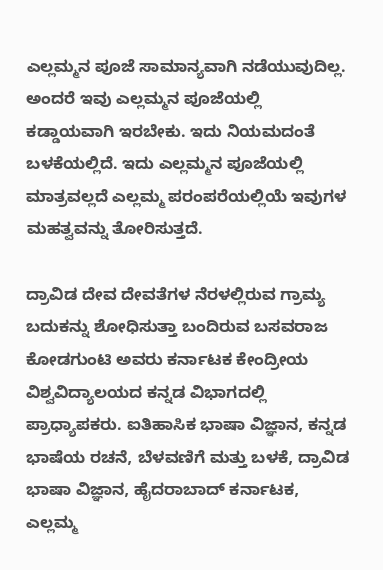ಎಲ್ಲಮ್ಮನ ಪೂಜೆ ಸಾಮಾನ್ಯವಾಗಿ ನಡೆಯುವುದಿಲ್ಲ. ಅಂದರೆ ಇವು ಎಲ್ಲಮ್ಮನ ಪೂಜೆಯಲ್ಲಿ ಕಡ್ಡಾಯವಾಗಿ ಇರಬೇಕು. ಇದು ನಿಯಮದಂತೆ ಬಳಕೆಯಲ್ಲಿದೆ. ಇದು ಎಲ್ಲಮ್ಮನ ಪೂಜೆಯಲ್ಲಿ ಮಾತ್ರವಲ್ಲದೆ ಎಲ್ಲಮ್ಮ ಪರಂಪರೆಯಲ್ಲಿಯೆ ಇವುಗಳ ಮಹತ್ವವನ್ನು ತೋರಿಸುತ್ತದೆ.

ದ್ರಾವಿಡ ದೇವ ದೇವತೆಗಳ ನೆರಳಲ್ಲಿರುವ ಗ್ರಾಮ್ಯ ಬದುಕನ್ನು ಶೋಧಿಸುತ್ತಾ ಬಂದಿರುವ ಬಸವರಾಜ ಕೋಡಗುಂಟಿ ಅವರು ಕರ್ನಾಟಕ ಕೇಂದ್ರೀಯ ವಿಶ್ವವಿದ್ಯಾಲಯದ ಕನ್ನಡ ವಿಭಾಗದಲ್ಲಿ ಪ್ರಾಧ್ಯಾಪಕರು. ಐತಿಹಾಸಿಕ ಭಾಷಾ ವಿಜ್ಞಾನ, ಕನ್ನಡ ಭಾಷೆಯ ರಚನೆ, ಬೆಳವಣಿಗೆ ಮತ್ತು ಬಳಕೆ, ದ್ರಾವಿಡ ಭಾಷಾ ವಿಜ್ಞಾನ, ಹೈದರಾಬಾದ್ ಕರ್ನಾಟಕ, ಎಲ್ಲಮ್ಮ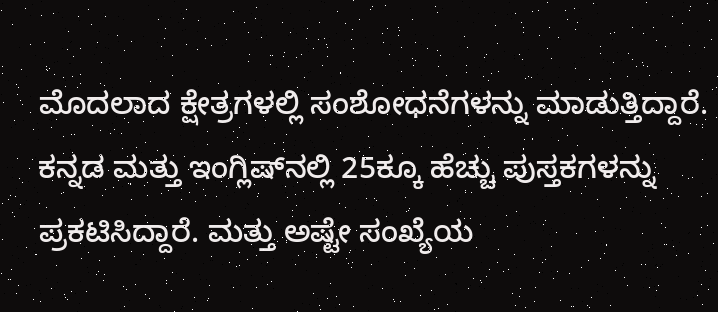ಮೊದಲಾದ ಕ್ಷೇತ್ರಗಳಲ್ಲಿ ಸಂಶೋಧನೆಗಳನ್ನು ಮಾಡುತ್ತಿದ್ದಾರೆ. ಕನ್ನಡ ಮತ್ತು ಇಂಗ್ಲಿಷ್‌ನಲ್ಲಿ 25ಕ್ಕೂ ಹೆಚ್ಚು ಪುಸ್ತಕಗಳನ್ನು ಪ್ರಕಟಿಸಿದ್ದಾರೆ. ಮತ್ತು ಅಷ್ಟೇ ಸಂಖ್ಯೆಯ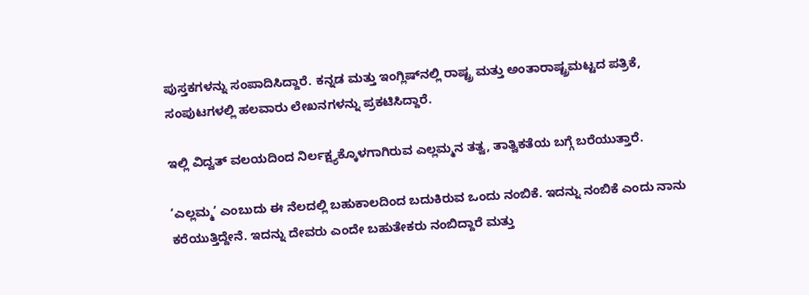ಪುಸ್ತಕಗಳನ್ನು ಸಂಪಾದಿಸಿದ್ದಾರೆ. ಕನ್ನಡ ಮತ್ತು ಇಂಗ್ಲಿಷ್‌ನಲ್ಲಿ ರಾಷ್ಟ್ರ ಮತ್ತು ಅಂತಾರಾಷ್ಟ್ರಮಟ್ಟದ ಪತ್ರಿಕೆ, ಸಂಪುಟಗಳಲ್ಲಿ ಹಲವಾರು ಲೇಖನಗಳನ್ನು ಪ್ರಕಟಿಸಿದ್ದಾರೆ.

ಇಲ್ಲಿ ವಿದ್ವತ್ ವಲಯದಿಂದ ನಿರ್ಲಕ್ಷ್ಯಕ್ಕೊಳಗಾಗಿರುವ ಎಲ್ಲಮ್ಮನ ತತ್ವ, ತಾತ್ವಿಕತೆಯ ಬಗ್ಗೆ ಬರೆಯುತ್ತಾರೆ.

‘ಎಲ್ಲಮ್ಮ’ ಎಂಬುದು ಈ ನೆಲದಲ್ಲಿ ಬಹುಕಾಲದಿಂದ ಬದುಕಿರುವ ಒಂದು ನಂಬಿಕೆ. ಇದನ್ನು ನಂಬಿಕೆ ಎಂದು ನಾನು ಕರೆಯುತ್ತಿದ್ದೇನೆ. ಇದನ್ನು ದೇವರು ಎಂದೇ ಬಹುತೇಕರು ನಂಬಿದ್ದಾರೆ ಮತ್ತು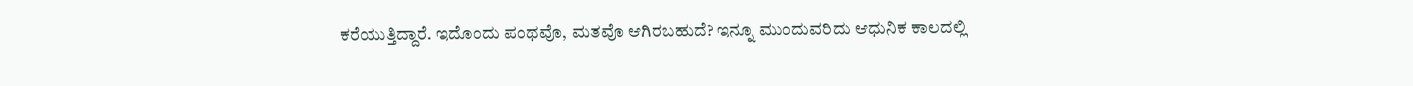ಕರೆಯುತ್ತಿದ್ದಾರೆ. ಇದೊಂದು ಪಂಥವೊ, ಮತವೊ ಆಗಿರಬಹುದೆ? ಇನ್ನೂ ಮುಂದುವರಿದು ಆಧುನಿಕ ಕಾಲದಲ್ಲಿ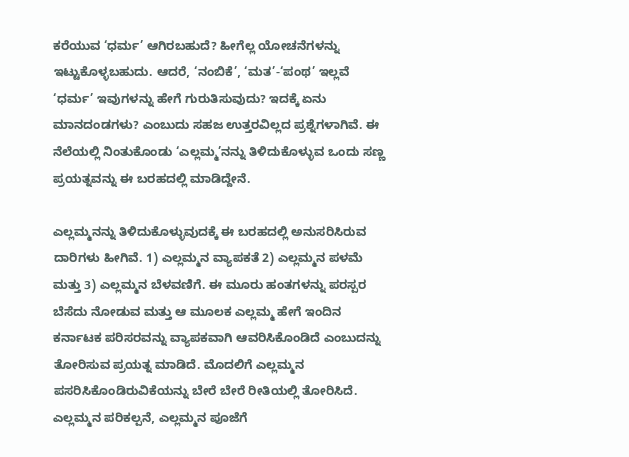ಕರೆಯುವ ‘ಧರ್ಮ’ ಆಗಿರಬಹುದೆ? ಹೀಗೆಲ್ಲ ಯೋಚನೆಗಳನ್ನು ಇಟ್ಟುಕೊಳ್ಳಬಹುದು. ಆದರೆ, ‘ನಂಬಿಕೆ’, ‘ಮತ’-‘ಪಂಥ’ ಇಲ್ಲವೆ ‘ಧರ್ಮ’ ಇವುಗಳನ್ನು ಹೇಗೆ ಗುರುತಿಸುವುದು? ಇದಕ್ಕೆ ಏನು ಮಾನದಂಡಗಳು? ಎಂಬುದು ಸಹಜ ಉತ್ತರವಿಲ್ಲದ ಪ್ರಶ್ನೆಗಳಾಗಿವೆ. ಈ ನೆಲೆಯಲ್ಲಿ ನಿಂತುಕೊಂಡು ‘ಎಲ್ಲಮ್ಮ’ನನ್ನು ತಿಳಿದುಕೊಳ್ಳುವ ಒಂದು ಸಣ್ಣ ಪ್ರಯತ್ನವನ್ನು ಈ ಬರಹದಲ್ಲಿ ಮಾಡಿದ್ದೇನೆ.

ಎಲ್ಲಮ್ಮನನ್ನು ತಿಳಿದುಕೊಳ್ಳುವುದಕ್ಕೆ ಈ ಬರಹದಲ್ಲಿ ಅನುಸರಿಸಿರುವ ದಾರಿಗಳು ಹೀಗಿವೆ. 1) ಎಲ್ಲಮ್ಮನ ವ್ಯಾಪಕತೆ 2) ಎಲ್ಲಮ್ಮನ ಪಳಮೆ ಮತ್ತು 3) ಎಲ್ಲಮ್ಮನ ಬೆಳವಣಿಗೆ. ಈ ಮೂರು ಹಂತಗಳನ್ನು ಪರಸ್ಪರ ಬೆಸೆದು ನೋಡುವ ಮತ್ತು ಆ ಮೂಲಕ ಎಲ್ಲಮ್ಮ ಹೇಗೆ ಇಂದಿನ ಕರ್ನಾಟಕ ಪರಿಸರವನ್ನು ವ್ಯಾಪಕವಾಗಿ ಆವರಿಸಿಕೊಂಡಿದೆ ಎಂಬುದನ್ನು ತೋರಿಸುವ ಪ್ರಯತ್ನ ಮಾಡಿದೆ. ಮೊದಲಿಗೆ ಎಲ್ಲಮ್ಮನ ಪಸರಿಸಿಕೊಂಡಿರುವಿಕೆಯನ್ನು ಬೇರೆ ಬೇರೆ ರೀತಿಯಲ್ಲಿ ತೋರಿಸಿದೆ. ಎಲ್ಲಮ್ಮನ ಪರಿಕಲ್ಪನೆ, ಎಲ್ಲಮ್ಮನ ಪೂಜೆಗೆ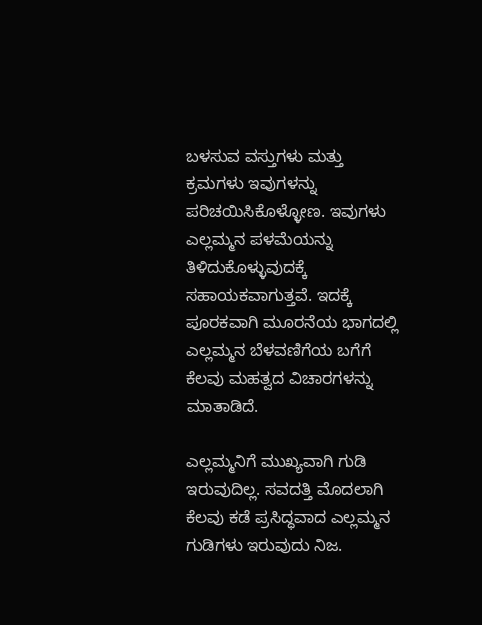ಬಳಸುವ ವಸ್ತುಗಳು ಮತ್ತು ಕ್ರಮಗಳು ಇವುಗಳನ್ನು ಪರಿಚಯಿಸಿಕೊಳ್ಳೋಣ. ಇವುಗಳು ಎಲ್ಲಮ್ಮನ ಪಳಮೆಯನ್ನು ತಿಳಿದುಕೊಳ್ಳುವುದಕ್ಕೆ ಸಹಾಯಕವಾಗುತ್ತವೆ. ಇದಕ್ಕೆ ಪೂರಕವಾಗಿ ಮೂರನೆಯ ಭಾಗದಲ್ಲಿ ಎಲ್ಲಮ್ಮನ ಬೆಳವಣಿಗೆಯ ಬಗೆಗೆ ಕೆಲವು ಮಹತ್ವದ ವಿಚಾರಗಳನ್ನು ಮಾತಾಡಿದೆ.

ಎಲ್ಲಮ್ಮನಿಗೆ ಮುಖ್ಯವಾಗಿ ಗುಡಿ ಇರುವುದಿಲ್ಲ. ಸವದತ್ತಿ ಮೊದಲಾಗಿ ಕೆಲವು ಕಡೆ ಪ್ರಸಿದ್ಧವಾದ ಎಲ್ಲಮ್ಮನ ಗುಡಿಗಳು ಇರುವುದು ನಿಜ.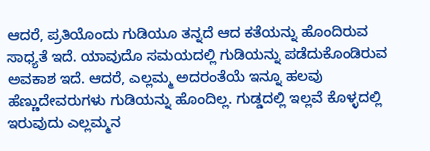ಆದರೆ, ಪ್ರತಿಯೊಂದು ಗುಡಿಯೂ ತನ್ನದೆ ಆದ ಕತೆಯನ್ನು ಹೊಂದಿರುವ ಸಾಧ್ಯತೆ ಇದೆ. ಯಾವುದೊ ಸಮಯದಲ್ಲಿ ಗುಡಿಯನ್ನು ಪಡೆದುಕೊಂಡಿರುವ ಅವಕಾಶ ಇದೆ. ಆದರೆ, ಎಲ್ಲಮ್ಮ ಅದರಂತೆಯೆ ಇನ್ನೂ ಹಲವು ಹೆಣ್ಣುದೇವರುಗಳು ಗುಡಿಯನ್ನು ಹೊಂದಿಲ್ಲ. ಗುಡ್ಡದಲ್ಲಿ ಇಲ್ಲವೆ ಕೊಳ್ಳದಲ್ಲಿ ಇರುವುದು ಎಲ್ಲಮ್ಮನ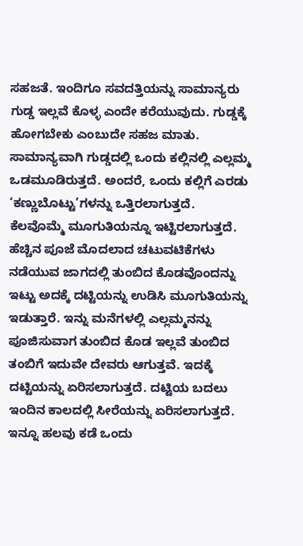ಸಹಜತೆ. ಇಂದಿಗೂ ಸವದತ್ತಿಯನ್ನು ಸಾಮಾನ್ಯರು ಗುಡ್ಡ ಇಲ್ಲವೆ ಕೊಳ್ಳ ಎಂದೇ ಕರೆಯುವುದು. ಗುಡ್ಡಕ್ಕೆ ಹೋಗಬೇಕು ಎಂಬುದೇ ಸಹಜ ಮಾತು. ಸಾಮಾನ್ಯವಾಗಿ ಗುಡ್ಡದಲ್ಲಿ ಒಂದು ಕಲ್ಲಿನಲ್ಲಿ ಎಲ್ಲಮ್ಮ ಒಡಮೂಡಿರುತ್ತದೆ. ಅಂದರೆ, ಒಂದು ಕಲ್ಲಿಗೆ ಎರಡು ‘ಕಣ್ಣುಬೊಟ್ಟು’ಗಳನ್ನು ಒತ್ತಿರಲಾಗುತ್ತದೆ. ಕೆಲವೊಮ್ಮೆ ಮೂಗುತಿಯನ್ನೂ ಇಟ್ಟಿರಲಾಗುತ್ತದೆ. ಹೆಚ್ಚಿನ ಪೂಜೆ ಮೊದಲಾದ ಚಟುವಟಿಕೆಗಳು ನಡೆಯುವ ಜಾಗದಲ್ಲಿ ತುಂಬಿದ ಕೊಡವೊಂದನ್ನು ಇಟ್ಟು ಅದಕ್ಕೆ ದಟ್ಟಿಯನ್ನು ಉಡಿಸಿ ಮೂಗುತಿಯನ್ನು ಇಡುತ್ತಾರೆ. ಇನ್ನು ಮನೆಗಳಲ್ಲಿ ಎಲ್ಲಮ್ಮನನ್ನು ಪೂಜಿಸುವಾಗ ತುಂಬಿದ ಕೊಡ ಇಲ್ಲವೆ ತುಂಬಿದ ತಂಬಿಗೆ ಇದುವೇ ದೇವರು ಆಗುತ್ತವೆ. ಇದಕ್ಕೆ ದಟ್ಟಿಯನ್ನು ಏರಿಸಲಾಗುತ್ತದೆ. ದಟ್ಟಿಯ ಬದಲು ಇಂದಿನ ಕಾಲದಲ್ಲಿ ಸೀರೆಯನ್ನು ಏರಿಸಲಾಗುತ್ತದೆ. ಇನ್ನೂ ಹಲವು ಕಡೆ ಒಂದು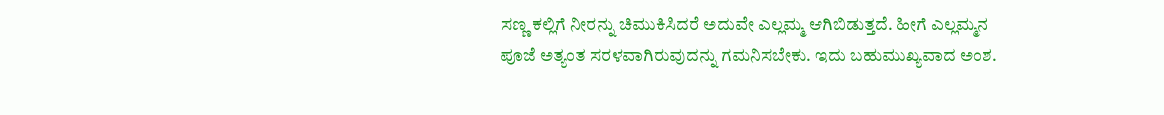ಸಣ್ಣ ಕಲ್ಲಿಗೆ ನೀರನ್ನು ಚಿಮುಕಿಸಿದರೆ ಅದುವೇ ಎಲ್ಲಮ್ಮ ಆಗಿಬಿಡುತ್ತದೆ. ಹೀಗೆ ಎಲ್ಲಮ್ಮನ ಪೂಜೆ ಅತ್ಯಂತ ಸರಳವಾಗಿರುವುದನ್ನು ಗಮನಿಸಬೇಕು. ಇದು ಬಹುಮುಖ್ಯವಾದ ಅಂಶ.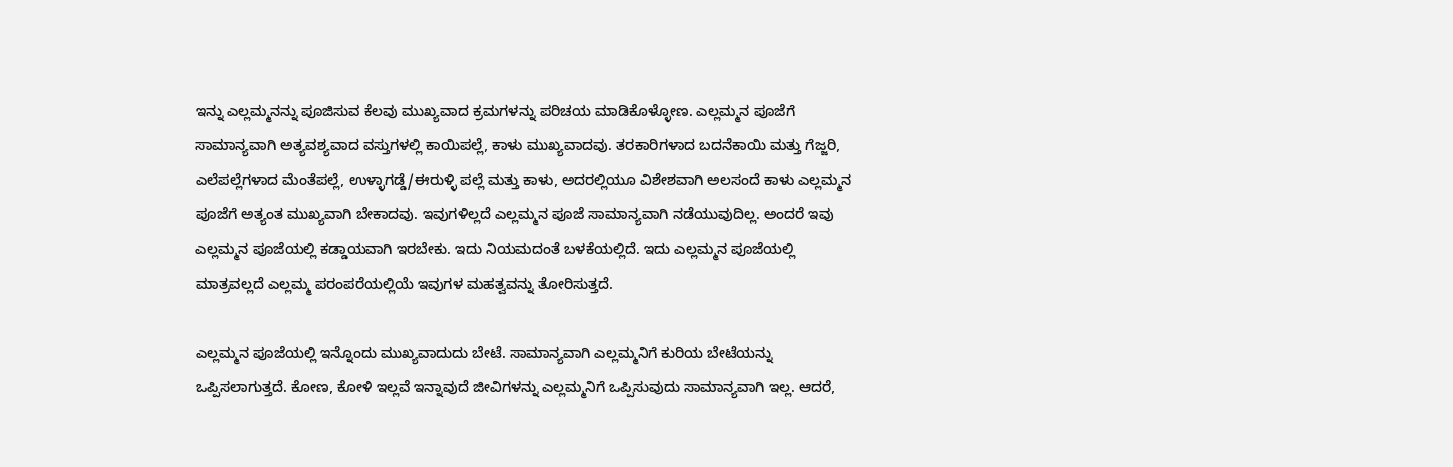ಇನ್ನು ಎಲ್ಲಮ್ಮನನ್ನು ಪೂಜಿಸುವ ಕೆಲವು ಮುಖ್ಯವಾದ ಕ್ರಮಗಳನ್ನು ಪರಿಚಯ ಮಾಡಿಕೊಳ್ಳೋಣ. ಎಲ್ಲಮ್ಮನ ಪೂಜೆಗೆ ಸಾಮಾನ್ಯವಾಗಿ ಅತ್ಯವಶ್ಯವಾದ ವಸ್ತುಗಳಲ್ಲಿ ಕಾಯಿಪಲ್ಲೆ, ಕಾಳು ಮುಖ್ಯವಾದವು. ತರಕಾರಿಗಳಾದ ಬದನೆಕಾಯಿ ಮತ್ತು ಗೆಜ್ಜರಿ, ಎಲೆಪಲ್ಲೆಗಳಾದ ಮೆಂತೆಪಲ್ಲೆ, ಉಳ್ಳಾಗಡ್ಡೆ/ಈರುಳ್ಳಿ ಪಲ್ಲೆ ಮತ್ತು ಕಾಳು, ಅದರಲ್ಲಿಯೂ ವಿಶೇಶವಾಗಿ ಅಲಸಂದೆ ಕಾಳು ಎಲ್ಲಮ್ಮನ ಪೂಜೆಗೆ ಅತ್ಯಂತ ಮುಖ್ಯವಾಗಿ ಬೇಕಾದವು. ಇವುಗಳಿಲ್ಲದೆ ಎಲ್ಲಮ್ಮನ ಪೂಜೆ ಸಾಮಾನ್ಯವಾಗಿ ನಡೆಯುವುದಿಲ್ಲ. ಅಂದರೆ ಇವು ಎಲ್ಲಮ್ಮನ ಪೂಜೆಯಲ್ಲಿ ಕಡ್ಡಾಯವಾಗಿ ಇರಬೇಕು. ಇದು ನಿಯಮದಂತೆ ಬಳಕೆಯಲ್ಲಿದೆ. ಇದು ಎಲ್ಲಮ್ಮನ ಪೂಜೆಯಲ್ಲಿ ಮಾತ್ರವಲ್ಲದೆ ಎಲ್ಲಮ್ಮ ಪರಂಪರೆಯಲ್ಲಿಯೆ ಇವುಗಳ ಮಹತ್ವವನ್ನು ತೋರಿಸುತ್ತದೆ.

ಎಲ್ಲಮ್ಮನ ಪೂಜೆಯಲ್ಲಿ ಇನ್ನೊಂದು ಮುಖ್ಯವಾದುದು ಬೇಟೆ. ಸಾಮಾನ್ಯವಾಗಿ ಎಲ್ಲಮ್ಮನಿಗೆ ಕುರಿಯ ಬೇಟೆಯನ್ನು ಒಪ್ಪಿಸಲಾಗುತ್ತದೆ. ಕೋಣ, ಕೋಳಿ ಇಲ್ಲವೆ ಇನ್ನಾವುದೆ ಜೀವಿಗಳನ್ನು ಎಲ್ಲಮ್ಮನಿಗೆ ಒಪ್ಪಿಸುವುದು ಸಾಮಾನ್ಯವಾಗಿ ಇಲ್ಲ. ಆದರೆ,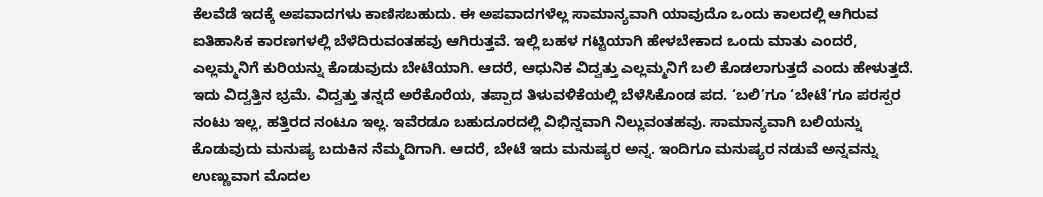ಕೆಲವೆಡೆ ಇದಕ್ಕೆ ಅಪವಾದಗಳು ಕಾಣಿಸಬಹುದು. ಈ ಅಪವಾದಗಳೆಲ್ಲ ಸಾಮಾನ್ಯವಾಗಿ ಯಾವುದೊ ಒಂದು ಕಾಲದಲ್ಲಿ ಆಗಿರುವ ಐತಿಹಾಸಿಕ ಕಾರಣಗಳಲ್ಲಿ ಬೆಳೆದಿರುವಂತಹವು ಆಗಿರುತ್ತವೆ. ಇಲ್ಲಿ ಬಹಳ ಗಟ್ಟಿಯಾಗಿ ಹೇಳಬೇಕಾದ ಒಂದು ಮಾತು ಎಂದರೆ, ಎಲ್ಲಮ್ಮನಿಗೆ ಕುರಿಯನ್ನು ಕೊಡುವುದು ಬೇಟೆಯಾಗಿ. ಆದರೆ, ಆಧುನಿಕ ವಿದ್ವತ್ತು ಎಲ್ಲಮ್ಮನಿಗೆ ಬಲಿ ಕೊಡಲಾಗುತ್ತದೆ ಎಂದು ಹೇಳುತ್ತದೆ. ಇದು ವಿದ್ವತ್ತಿನ ಭ್ರಮೆ. ವಿದ್ವತ್ತು ತನ್ನದೆ ಅರೆಕೊರೆಯ, ತಪ್ಪಾದ ತಿಳುವಳಿಕೆಯಲ್ಲಿ ಬೆಳೆಸಿಕೊಂಡ ಪದ. ‘ಬಲಿ’ಗೂ ‘ಬೇಟೆ’ಗೂ ಪರಸ್ಪರ ನಂಟು ಇಲ್ಲ, ಹತ್ತಿರದ ನಂಟೂ ಇಲ್ಲ. ಇವೆರಡೂ ಬಹುದೂರದಲ್ಲಿ ವಿಭಿನ್ನವಾಗಿ ನಿಲ್ಲುವಂತಹವು. ಸಾಮಾನ್ಯವಾಗಿ ಬಲಿಯನ್ನು ಕೊಡುವುದು ಮನುಷ್ಯ ಬದುಕಿನ ನೆಮ್ಮದಿಗಾಗಿ. ಆದರೆ, ಬೇಟೆ ಇದು ಮನುಷ್ಯರ ಅನ್ನ. ಇಂದಿಗೂ ಮನುಷ್ಯರ ನಡುವೆ ಅನ್ನವನ್ನು ಉಣ್ಣುವಾಗ ಮೊದಲ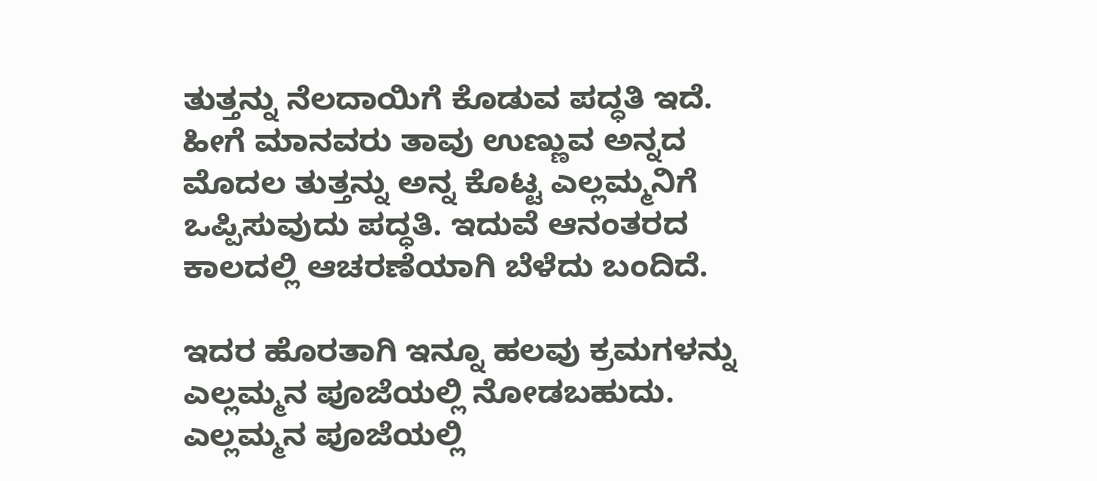ತುತ್ತನ್ನು ನೆಲದಾಯಿಗೆ ಕೊಡುವ ಪದ್ಧತಿ ಇದೆ. ಹೀಗೆ ಮಾನವರು ತಾವು ಉಣ್ಣುವ ಅನ್ನದ ಮೊದಲ ತುತ್ತನ್ನು ಅನ್ನ ಕೊಟ್ಟ ಎಲ್ಲಮ್ಮನಿಗೆ ಒಪ್ಪಿಸುವುದು ಪದ್ಧತಿ. ಇದುವೆ ಆನಂತರದ ಕಾಲದಲ್ಲಿ ಆಚರಣೆಯಾಗಿ ಬೆಳೆದು ಬಂದಿದೆ.

ಇದರ ಹೊರತಾಗಿ ಇನ್ನೂ ಹಲವು ಕ್ರಮಗಳನ್ನು ಎಲ್ಲಮ್ಮನ ಪೂಜೆಯಲ್ಲಿ ನೋಡಬಹುದು. ಎಲ್ಲಮ್ಮನ ಪೂಜೆಯಲ್ಲಿ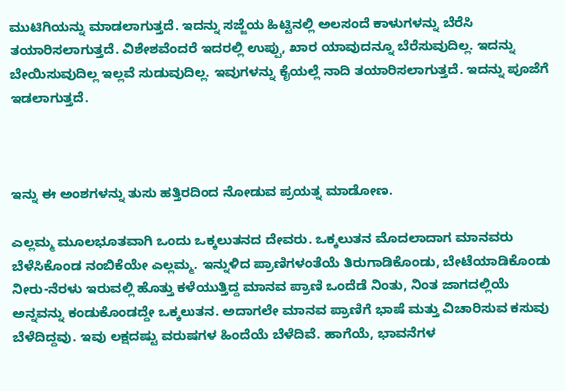ಮುಟಿಗಿಯನ್ನು ಮಾಡಲಾಗುತ್ತದೆ. ಇದನ್ನು ಸಜ್ಜೆಯ ಹಿಟ್ಟಿನಲ್ಲಿ ಅಲಸಂದೆ ಕಾಳುಗಳನ್ನು ಬೆರೆಸಿ ತಯಾರಿಸಲಾಗುತ್ತದೆ. ವಿಶೇಶವೆಂದರೆ ಇದರಲ್ಲಿ ಉಪ್ಪು, ಖಾರ ಯಾವುದನ್ನೂ ಬೆರೆಸುವುದಿಲ್ಲ. ಇದನ್ನು ಬೇಯಿಸುವುದಿಲ್ಲ ಇಲ್ಲವೆ ಸುಡುವುದಿಲ್ಲ. ಇವುಗಳನ್ನು ಕೈಯಲ್ಲೆ ನಾದಿ ತಯಾರಿಸಲಾಗುತ್ತದೆ. ಇದನ್ನು ಪೂಜೆಗೆ ಇಡಲಾಗುತ್ತದೆ.



ಇನ್ನು ಈ ಅಂಶಗಳನ್ನು ತುಸು ಹತ್ತಿರದಿಂದ ನೋಡುವ ಪ್ರಯತ್ನ ಮಾಡೋಣ.

ಎಲ್ಲಮ್ಮ ಮೂಲಭೂತವಾಗಿ ಒಂದು ಒಕ್ಕಲುತನದ ದೇವರು. ಒಕ್ಕಲುತನ ಮೊದಲಾದಾಗ ಮಾನವರು ಬೆಳೆಸಿಕೊಂಡ ನಂಬಿಕೆಯೇ ಎಲ್ಲಮ್ಮ. ಇನ್ನುಳಿದ ಪ್ರಾಣಿಗಳಂತೆಯೆ ತಿರುಗಾಡಿಕೊಂಡು, ಬೇಟೆಯಾಡಿಕೊಂಡು ನೀರು-ನೆರಳು ಇರುವಲ್ಲಿ ಹೊತ್ತು ಕಳೆಯುತ್ತಿದ್ದ ಮಾನವ ಪ್ರಾಣಿ ಒಂದೆಡೆ ನಿಂತು, ನಿಂತ ಜಾಗದಲ್ಲಿಯೆ ಅನ್ನವನ್ನು ಕಂಡುಕೊಂಡದ್ದೇ ಒಕ್ಕಲುತನ. ಅದಾಗಲೇ ಮಾನವ ಪ್ರಾಣಿಗೆ ಭಾಷೆ ಮತ್ತು ವಿಚಾರಿಸುವ ಕಸುವು ಬೆಳೆದಿದ್ದವು. ಇವು ಲಕ್ಷದಷ್ಟು ವರುಷಗಳ ಹಿಂದೆಯೆ ಬೆಳೆದಿವೆ. ಹಾಗೆಯೆ, ಭಾವನೆಗಳ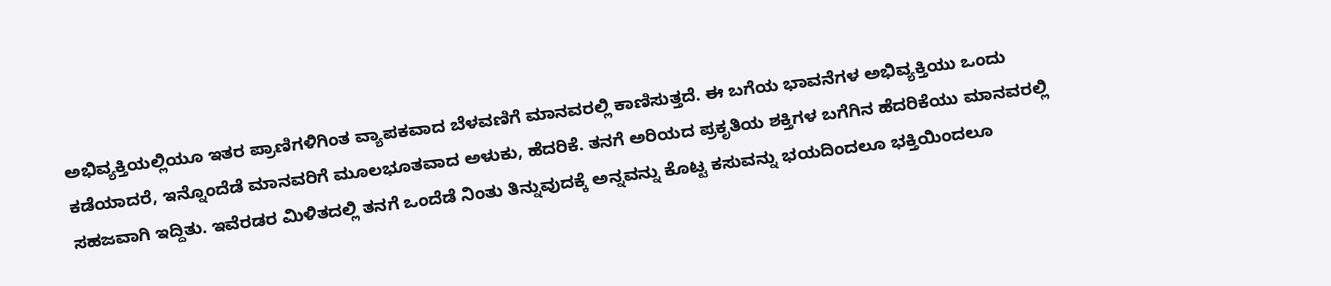ಅಭಿವ್ಯಕ್ತಿಯಲ್ಲಿಯೂ ಇತರ ಪ್ರಾಣಿಗಳಿಗಿಂತ ವ್ಯಾಪಕವಾದ ಬೆಳವಣಿಗೆ ಮಾನವರಲ್ಲಿ ಕಾಣಿಸುತ್ತದೆ. ಈ ಬಗೆಯ ಭಾವನೆಗಳ ಅಭಿವ್ಯಕ್ತಿಯು ಒಂದು ಕಡೆಯಾದರೆ, ಇನ್ನೊಂದೆಡೆ ಮಾನವರಿಗೆ ಮೂಲಭೂತವಾದ ಅಳುಕು, ಹೆದರಿಕೆ. ತನಗೆ ಅರಿಯದ ಪ್ರಕೃತಿಯ ಶಕ್ತಿಗಳ ಬಗೆಗಿನ ಹೆದರಿಕೆಯು ಮಾನವರಲ್ಲಿ ಸಹಜವಾಗಿ ಇದ್ದಿತು. ಇವೆರಡರ ಮಿಳಿತದಲ್ಲಿ ತನಗೆ ಒಂದೆಡೆ ನಿಂತು ತಿನ್ನುವುದಕ್ಕೆ ಅನ್ನವನ್ನು ಕೊಟ್ಟ ಕಸುವನ್ನು ಭಯದಿಂದಲೂ ಭಕ್ತಿಯಿಂದಲೂ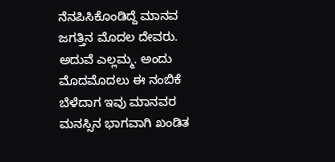ನೆನಪಿಸಿಕೊಂಡಿದ್ದೆ ಮಾನವ ಜಗತ್ತಿನ ಮೊದಲ ದೇವರು. ಅದುವೆ ಎಲ್ಲಮ್ಮ. ಅಂದು ಮೊದಮೊದಲು ಈ ನಂಬಿಕೆ ಬೆಳೆದಾಗ ಇವು ಮಾನವರ ಮನಸ್ಸಿನ ಭಾಗವಾಗಿ ಖಂಡಿತ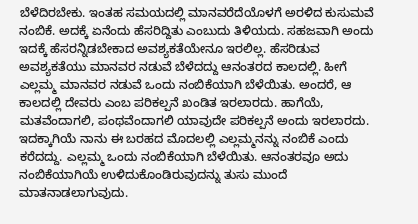ಬೆಳೆದಿರಬೇಕು. ಇಂತಹ ಸಮಯದಲ್ಲಿ ಮಾನವರೆದೆಯೊಳಗೆ ಅರಳಿದ ಕುಸುಮವೆ ನಂಬಿಕೆ. ಅದಕ್ಕೆ ಏನೆಂದು ಹೆಸರಿದ್ದಿತು ಎಂಬುದು ತಿಳಿಯದು. ಸಹಜವಾಗಿ ಅಂದು ಇದಕ್ಕೆ ಹೆಸರನ್ನಿಡಬೇಕಾದ ಅವಶ್ಯಕತೆಯೇನೂ ಇರಲಿಲ್ಲ. ಹೆಸರಿಡುವ ಅವಶ್ಯಕತೆಯು ಮಾನವರ ನಡುವೆ ಬೆಳೆದದ್ದು ಆನಂತರದ ಕಾಲದಲ್ಲಿ. ಹೀಗೆ ಎಲ್ಲಮ್ಮ ಮಾನವರ ನಡುವೆ ಒಂದು ನಂಬಿಕೆಯಾಗಿ ಬೆಳೆಯಿತು. ಅಂದರೆ, ಆ ಕಾಲದಲ್ಲಿ ದೇವರು ಎಂಬ ಪರಿಕಲ್ಪನೆ ಖಂಡಿತ ಇರಲಾರದು. ಹಾಗೆಯೆ, ಮತವೆಂದಾಗಲಿ, ಪಂಥವೆಂದಾಗಲಿ ಯಾವುದೇ ಪರಿಕಲ್ಪನೆ ಅಂದು ಇರಲಾರದು. ಇದಕ್ಕಾಗಿಯೆ ನಾನು ಈ ಬರಹದ ಮೊದಲಲ್ಲಿ ಎಲ್ಲಮ್ಮನನ್ನು ನಂಬಿಕೆ ಎಂದು ಕರೆದದ್ದು. ಎಲ್ಲಮ್ಮ ಒಂದು ನಂಬಿಕೆಯಾಗಿ ಬೆಳೆಯಿತು. ಆನಂತರವೂ ಅದು ನಂಬಿಕೆಯಾಗಿಯೆ ಉಳಿದುಕೊಂಡಿರುವುದನ್ನು ತುಸು ಮುಂದೆ ಮಾತನಾಡಲಾಗುವುದು.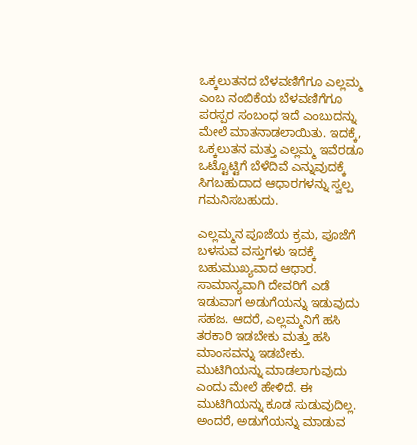ಒಕ್ಕಲುತನದ ಬೆಳವಣಿಗೆಗೂ ಎಲ್ಲಮ್ಮ ಎಂಬ ನಂಬಿಕೆಯ ಬೆಳವಣಿಗೆಗೂ ಪರಸ್ಪರ ಸಂಬಂಧ ಇದೆ ಎಂಬುದನ್ನು ಮೇಲೆ ಮಾತನಾಡಲಾಯಿತು. ಇದಕ್ಕೆ, ಒಕ್ಕಲುತನ ಮತ್ತು ಎಲ್ಲಮ್ಮ ಇವೆರಡೂ ಒಟ್ಟೊಟ್ಟಿಗೆ ಬೆಳೆದಿವೆ ಎನ್ನುವುದಕ್ಕೆ ಸಿಗಬಹುದಾದ ಆಧಾರಗಳನ್ನು ಸ್ವಲ್ಪ ಗಮನಿಸಬಹುದು.

ಎಲ್ಲಮ್ಮನ ಪೂಜೆಯ ಕ್ರಮ, ಪೂಜೆಗೆ ಬಳಸುವ ವಸ್ತುಗಳು ಇದಕ್ಕೆ ಬಹುಮುಖ್ಯವಾದ ಆಧಾರ. ಸಾಮಾನ್ಯವಾಗಿ ದೇವರಿಗೆ ಎಡೆ ಇಡುವಾಗ ಅಡುಗೆಯನ್ನು ಇಡುವುದು ಸಹಜ. ಆದರೆ, ಎಲ್ಲಮ್ಮನಿಗೆ ಹಸಿ ತರಕಾರಿ ಇಡಬೇಕು ಮತ್ತು ಹಸಿ ಮಾಂಸವನ್ನು ಇಡಬೇಕು. ಮುಟಿಗಿಯನ್ನು ಮಾಡಲಾಗುವುದು ಎಂದು ಮೇಲೆ ಹೇಳಿದೆ. ಈ ಮುಟಿಗಿಯನ್ನು ಕೂಡ ಸುಡುವುದಿಲ್ಲ. ಅಂದರೆ, ಅಡುಗೆಯನ್ನು ಮಾಡುವ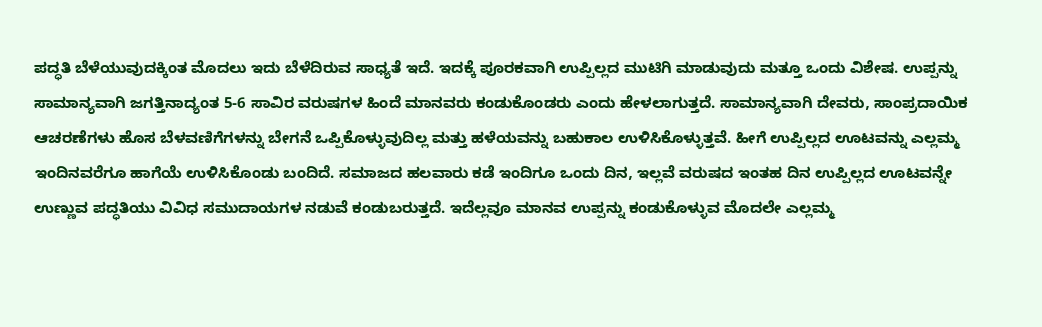ಪದ್ಧತಿ ಬೆಳೆಯುವುದಕ್ಕಿಂತ ಮೊದಲು ಇದು ಬೆಳೆದಿರುವ ಸಾಧ್ಯತೆ ಇದೆ. ಇದಕ್ಕೆ ಪೂರಕವಾಗಿ ಉಪ್ಪಿಲ್ಲದ ಮುಟಿಗಿ ಮಾಡುವುದು ಮತ್ತೂ ಒಂದು ವಿಶೇಷ. ಉಪ್ಪನ್ನು ಸಾಮಾನ್ಯವಾಗಿ ಜಗತ್ತಿನಾದ್ಯಂತ 5-6 ಸಾವಿರ ವರುಷಗಳ ಹಿಂದೆ ಮಾನವರು ಕಂಡುಕೊಂಡರು ಎಂದು ಹೇಳಲಾಗುತ್ತದೆ. ಸಾಮಾನ್ಯವಾಗಿ ದೇವರು, ಸಾಂಪ್ರದಾಯಿಕ ಆಚರಣೆಗಳು ಹೊಸ ಬೆಳವಣಿಗೆಗಳನ್ನು ಬೇಗನೆ ಒಪ್ಪಿಕೊಳ್ಳುವುದಿಲ್ಲ ಮತ್ತು ಹಳೆಯವನ್ನು ಬಹುಕಾಲ ಉಳಿಸಿಕೊಳ್ಳುತ್ತವೆ. ಹೀಗೆ ಉಪ್ಪಿಲ್ಲದ ಊಟವನ್ನು ಎಲ್ಲಮ್ಮ ಇಂದಿನವರೆಗೂ ಹಾಗೆಯೆ ಉಳಿಸಿಕೊಂಡು ಬಂದಿದೆ. ಸಮಾಜದ ಹಲವಾರು ಕಡೆ ಇಂದಿಗೂ ಒಂದು ದಿನ, ಇಲ್ಲವೆ ವರುಷದ ಇಂತಹ ದಿನ ಉಪ್ಪಿಲ್ಲದ ಊಟವನ್ನೇ ಉಣ್ಣುವ ಪದ್ಧತಿಯು ವಿವಿಧ ಸಮುದಾಯಗಳ ನಡುವೆ ಕಂಡುಬರುತ್ತದೆ. ಇದೆಲ್ಲವೂ ಮಾನವ ಉಪ್ಪನ್ನು ಕಂಡುಕೊಳ್ಳುವ ಮೊದಲೇ ಎಲ್ಲಮ್ಮ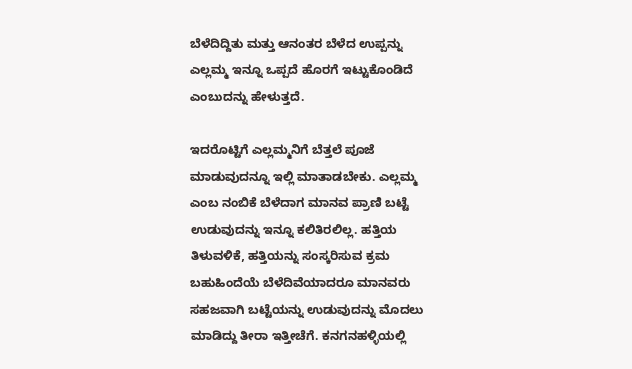ಬೆಳೆದಿದ್ದಿತು ಮತ್ತು ಆನಂತರ ಬೆಳೆದ ಉಪ್ಪನ್ನು ಎಲ್ಲಮ್ಮ ಇನ್ನೂ ಒಪ್ಪದೆ ಹೊರಗೆ ಇಟ್ಟುಕೊಂಡಿದೆ ಎಂಬುದನ್ನು ಹೇಳುತ್ತದೆ.

ಇದರೊಟ್ಟಿಗೆ ಎಲ್ಲಮ್ಮನಿಗೆ ಬೆತ್ತಲೆ ಪೂಜೆ ಮಾಡುವುದನ್ನೂ ಇಲ್ಲಿ ಮಾತಾಡಬೇಕು. ಎಲ್ಲಮ್ಮ ಎಂಬ ನಂಬಿಕೆ ಬೆಳೆದಾಗ ಮಾನವ ಪ್ರಾಣಿ ಬಟ್ಟೆ ಉಡುವುದನ್ನು ಇನ್ನೂ ಕಲಿತಿರಲಿಲ್ಲ. ಹತ್ತಿಯ ತಿಳುವಳಿಕೆ, ಹತ್ತಿಯನ್ನು ಸಂಸ್ಕರಿಸುವ ಕ್ರಮ ಬಹುಹಿಂದೆಯೆ ಬೆಳೆದಿವೆಯಾದರೂ ಮಾನವರು ಸಹಜವಾಗಿ ಬಟ್ಟೆಯನ್ನು ಉಡುವುದನ್ನು ಮೊದಲು ಮಾಡಿದ್ದು ತೀರಾ ಇತ್ತೀಚೆಗೆ. ಕನಗನಹಳ್ಳಿಯಲ್ಲಿ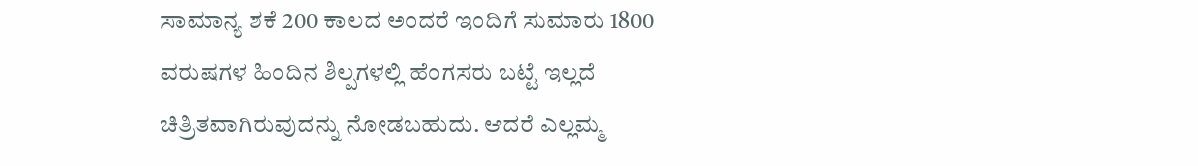ಸಾಮಾನ್ಯ ಶಕೆ 200 ಕಾಲದ ಅಂದರೆ ಇಂದಿಗೆ ಸುಮಾರು 1800 ವರುಷಗಳ ಹಿಂದಿನ ಶಿಲ್ಪಗಳಲ್ಲಿ ಹೆಂಗಸರು ಬಟ್ಟೆ ಇಲ್ಲದೆ ಚಿತ್ರಿತವಾಗಿರುವುದನ್ನು ನೋಡಬಹುದು. ಆದರೆ ಎಲ್ಲಮ್ಮ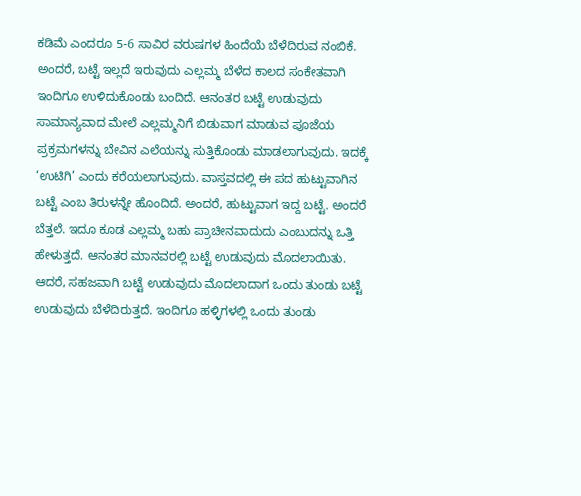ಕಡಿಮೆ ಎಂದರೂ 5-6 ಸಾವಿರ ವರುಷಗಳ ಹಿಂದೆಯೆ ಬೆಳೆದಿರುವ ನಂಬಿಕೆ. ಅಂದರೆ, ಬಟ್ಟೆ ಇಲ್ಲದೆ ಇರುವುದು ಎಲ್ಲಮ್ಮ ಬೆಳೆದ ಕಾಲದ ಸಂಕೇತವಾಗಿ ಇಂದಿಗೂ ಉಳಿದುಕೊಂಡು ಬಂದಿದೆ. ಆನಂತರ ಬಟ್ಟೆ ಉಡುವುದು ಸಾಮಾನ್ಯವಾದ ಮೇಲೆ ಎಲ್ಲಮ್ಮನಿಗೆ ಬಿಡುವಾಗ ಮಾಡುವ ಪೂಜೆಯ ಪ್ರಕ್ರಮಗಳನ್ನು ಬೇವಿನ ಎಲೆಯನ್ನು ಸುತ್ತಿಕೊಂಡು ಮಾಡಲಾಗುವುದು. ಇದಕ್ಕೆ ‘ಉಟಿಗಿ’ ಎಂದು ಕರೆಯಲಾಗುವುದು. ವಾಸ್ತವದಲ್ಲಿ ಈ ಪದ ಹುಟ್ಟುವಾಗಿನ ಬಟ್ಟೆ ಎಂಬ ತಿರುಳನ್ನೇ ಹೊಂದಿದೆ. ಅಂದರೆ, ಹುಟ್ಟುವಾಗ ಇದ್ದ ಬಟ್ಟೆ. ಅಂದರೆ ಬೆತ್ತಲೆ. ಇದೂ ಕೂಡ ಎಲ್ಲಮ್ಮ ಬಹು ಪ್ರಾಚೀನವಾದುದು ಎಂಬುದನ್ನು ಒತ್ತಿ ಹೇಳುತ್ತದೆ. ಆನಂತರ ಮಾನವರಲ್ಲಿ ಬಟ್ಟೆ ಉಡುವುದು ಮೊದಲಾಯಿತು. ಆದರೆ, ಸಹಜವಾಗಿ ಬಟ್ಟೆ ಉಡುವುದು ಮೊದಲಾದಾಗ ಒಂದು ತುಂಡು ಬಟ್ಟೆ ಉಡುವುದು ಬೆಳೆದಿರುತ್ತದೆ. ಇಂದಿಗೂ ಹಳ್ಳಿಗಳಲ್ಲಿ ಒಂದು ತುಂಡು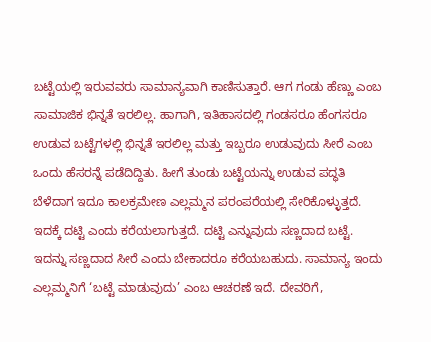ಬಟ್ಟೆಯಲ್ಲಿ ಇರುವವರು ಸಾಮಾನ್ಯವಾಗಿ ಕಾಣಿಸುತ್ತಾರೆ. ಆಗ ಗಂಡು ಹೆಣ್ಣು ಎಂಬ ಸಾಮಾಜಿಕ ಭಿನ್ನತೆ ಇರಲಿಲ್ಲ. ಹಾಗಾಗಿ, ಇತಿಹಾಸದಲ್ಲಿ ಗಂಡಸರೂ ಹೆಂಗಸರೂ ಉಡುವ ಬಟ್ಟೆಗಳಲ್ಲಿ ಭಿನ್ನತೆ ಇರಲಿಲ್ಲ ಮತ್ತು ಇಬ್ಬರೂ ಉಡುವುದು ಸೀರೆ ಎಂಬ ಒಂದು ಹೆಸರನ್ನೆ ಪಡೆದಿದ್ದಿತು. ಹೀಗೆ ತುಂಡು ಬಟ್ಟೆಯನ್ನು ಉಡುವ ಪದ್ಧತಿ ಬೆಳೆದಾಗ ಇದೂ ಕಾಲಕ್ರಮೇಣ ಎಲ್ಲಮ್ಮನ ಪರಂಪರೆಯಲ್ಲಿ ಸೇರಿಕೊಳ್ಳುತ್ತದೆ. ಇದಕ್ಕೆ ದಟ್ಟಿ ಎಂದು ಕರೆಯಲಾಗುತ್ತದೆ. ದಟ್ಟಿ ಎನ್ನುವುದು ಸಣ್ಣದಾದ ಬಟ್ಟೆ. ಇದನ್ನು ಸಣ್ಣದಾದ ಸೀರೆ ಎಂದು ಬೇಕಾದರೂ ಕರೆಯಬಹುದು. ಸಾಮಾನ್ಯ ಇಂದು ಎಲ್ಲಮ್ಮನಿಗೆ ‘ಬಟ್ಟೆ ಮಾಡುವುದು’ ಎಂಬ ಆಚರಣೆ ಇದೆ. ದೇವರಿಗೆ,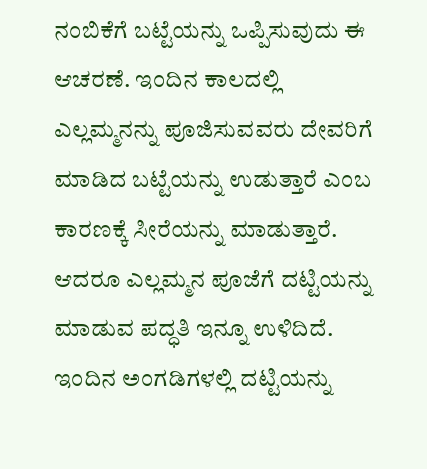ನಂಬಿಕೆಗೆ ಬಟ್ಟೆಯನ್ನು ಒಪ್ಪಿಸುವುದು ಈ ಆಚರಣೆ. ಇಂದಿನ ಕಾಲದಲ್ಲಿ ಎಲ್ಲಮ್ಮನನ್ನು ಪೂಜಿಸುವವರು ದೇವರಿಗೆ ಮಾಡಿದ ಬಟ್ಟೆಯನ್ನು ಉಡುತ್ತಾರೆ ಎಂಬ ಕಾರಣಕ್ಕೆ ಸೀರೆಯನ್ನು ಮಾಡುತ್ತಾರೆ. ಆದರೂ ಎಲ್ಲಮ್ಮನ ಪೂಜೆಗೆ ದಟ್ಟಿಯನ್ನು ಮಾಡುವ ಪದ್ಧತಿ ಇನ್ನೂ ಉಳಿದಿದೆ. ಇಂದಿನ ಅಂಗಡಿಗಳಲ್ಲಿ ದಟ್ಟಿಯನ್ನು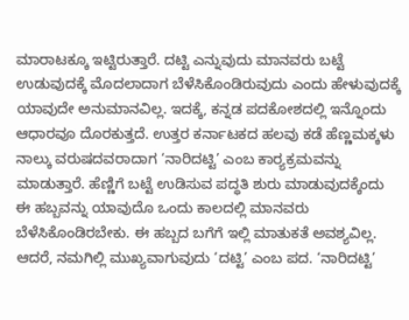ಮಾರಾಟಕ್ಕೂ ಇಟ್ಟಿರುತ್ತಾರೆ. ದಟ್ಟಿ ಎನ್ನುವುದು ಮಾನವರು ಬಟ್ಟೆ ಉಡುವುದಕ್ಕೆ ಮೊದಲಾದಾಗ ಬೆಳೆಸಿಕೊಂಡಿರುವುದು ಎಂದು ಹೇಳುವುದಕ್ಕೆ ಯಾವುದೇ ಅನುಮಾನವಿಲ್ಲ. ಇದಕ್ಕೆ, ಕನ್ನಡ ಪದಕೋಶದಲ್ಲಿ ಇನ್ನೊಂದು ಆಧಾರವೂ ದೊರಕುತ್ತದೆ. ಉತ್ತರ ಕರ್ನಾಟಕದ ಹಲವು ಕಡೆ ಹೆಣ್ಣಮಕ್ಕಳು ನಾಲ್ಕು ವರುಷದವರಾದಾಗ ‘ನಾರಿದಟ್ಟಿ’ ಎಂಬ ಕಾರ‌್ಯಕ್ರಮವನ್ನು ಮಾಡುತ್ತಾರೆ. ಹೆಣ್ಣಿಗೆ ಬಟ್ಟೆ ಉಡಿಸುವ ಪದ್ಧತಿ ಶುರು ಮಾಡುವುದಕ್ಕೆಂದು ಈ ಹಬ್ಬವನ್ನು ಯಾವುದೊ ಒಂದು ಕಾಲದಲ್ಲಿ ಮಾನವರು ಬೆಳೆಸಿಕೊಂಡಿರಬೇಕು. ಈ ಹಬ್ಬದ ಬಗೆಗೆ ಇಲ್ಲಿ ಮಾತುಕತೆ ಅವಶ್ಯವಿಲ್ಲ. ಆದರೆ, ನಮಗಿಲ್ಲಿ ಮುಖ್ಯವಾಗುವುದು ‘ದಟ್ಟಿ’ ಎಂಬ ಪದ. ‘ನಾರಿದಟ್ಟಿ’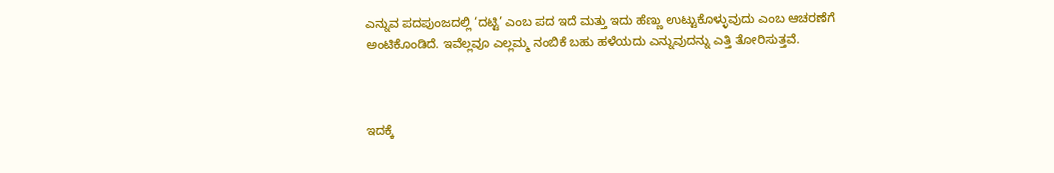ಎನ್ನುವ ಪದಪುಂಜದಲ್ಲಿ ‘ದಟ್ಟಿ’ ಎಂಬ ಪದ ಇದೆ ಮತ್ತು ಇದು ಹೆಣ್ಣು ಉಟ್ಟುಕೊಳ್ಳುವುದು ಎಂಬ ಆಚರಣೆಗೆ ಅಂಟಿಕೊಂಡಿದೆ. ಇವೆಲ್ಲವೂ ಎಲ್ಲಮ್ಮ ನಂಬಿಕೆ ಬಹು ಹಳೆಯದು ಎನ್ನುವುದನ್ನು ಎತ್ತಿ ತೋರಿಸುತ್ತವೆ.



ಇದಕ್ಕೆ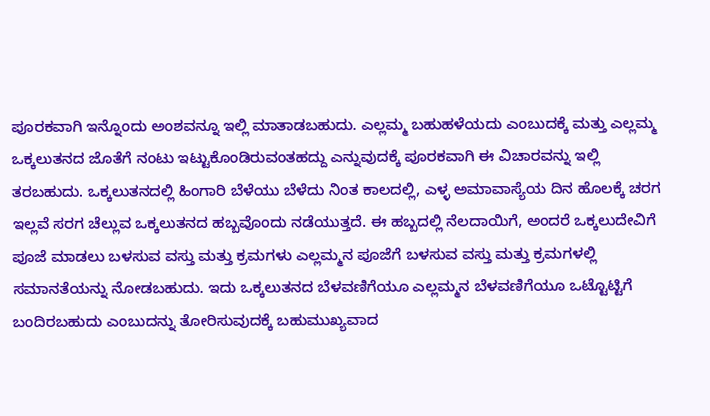ಪೂರಕವಾಗಿ ಇನ್ನೊಂದು ಅಂಶವನ್ನೂ ಇಲ್ಲಿ ಮಾತಾಡಬಹುದು. ಎಲ್ಲಮ್ಮ ಬಹುಹಳೆಯದು ಎಂಬುದಕ್ಕೆ ಮತ್ತು ಎಲ್ಲಮ್ಮ ಒಕ್ಕಲುತನದ ಜೊತೆಗೆ ನಂಟು ಇಟ್ಟುಕೊಂಡಿರುವಂತಹದ್ದು ಎನ್ನುವುದಕ್ಕೆ ಪೂರಕವಾಗಿ ಈ ವಿಚಾರವನ್ನು ಇಲ್ಲಿ ತರಬಹುದು. ಒಕ್ಕಲುತನದಲ್ಲಿ ಹಿಂಗಾರಿ ಬೆಳೆಯು ಬೆಳೆದು ನಿಂತ ಕಾಲದಲ್ಲಿ, ಎಳ್ಳ ಅಮಾವಾಸ್ಯೆಯ ದಿನ ಹೊಲಕ್ಕೆ ಚರಗ ಇಲ್ಲವೆ ಸರಗ ಚೆಲ್ಲುವ ಒಕ್ಕಲುತನದ ಹಬ್ಬವೊಂದು ನಡೆಯುತ್ತದೆ. ಈ ಹಬ್ಬದಲ್ಲಿ ನೆಲದಾಯಿಗೆ, ಅಂದರೆ ಒಕ್ಕಲುದೇವಿಗೆ ಪೂಜೆ ಮಾಡಲು ಬಳಸುವ ವಸ್ತು ಮತ್ತು ಕ್ರಮಗಳು ಎಲ್ಲಮ್ಮನ ಪೂಜೆಗೆ ಬಳಸುವ ವಸ್ತು ಮತ್ತು ಕ್ರಮಗಳಲ್ಲಿ ಸಮಾನತೆಯನ್ನು ನೋಡಬಹುದು. ಇದು ಒಕ್ಕಲುತನದ ಬೆಳವಣಿಗೆಯೂ ಎಲ್ಲಮ್ಮನ ಬೆಳವಣಿಗೆಯೂ ಒಟ್ಟೊಟ್ಟಿಗೆ ಬಂದಿರಬಹುದು ಎಂಬುದನ್ನು ತೋರಿಸುವುದಕ್ಕೆ ಬಹುಮುಖ್ಯವಾದ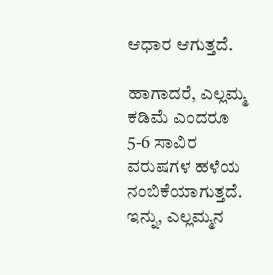ಆಧಾರ ಆಗುತ್ತದೆ.

ಹಾಗಾದರೆ, ಎಲ್ಲಮ್ಮ ಕಡಿಮೆ ಎಂದರೂ 5-6 ಸಾವಿರ ವರುಷಗಳ ಹಳೆಯ ನಂಬಿಕೆಯಾಗುತ್ತದೆ. ಇನ್ನು, ಎಲ್ಲಮ್ಮನ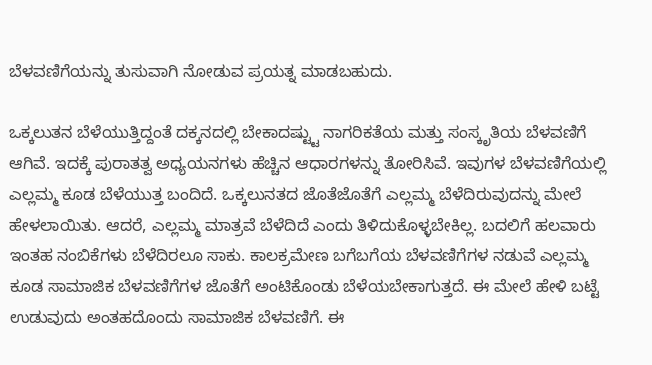ಬೆಳವಣಿಗೆಯನ್ನು ತುಸುವಾಗಿ ನೋಡುವ ಪ್ರಯತ್ನ ಮಾಡಬಹುದು.

ಒಕ್ಕಲುತನ ಬೆಳೆಯುತ್ತಿದ್ದಂತೆ ದಕ್ಕನದಲ್ಲಿ ಬೇಕಾದಷ್ಟ್ಟು ನಾಗರಿಕತೆಯ ಮತ್ತು ಸಂಸ್ಕೃತಿಯ ಬೆಳವಣಿಗೆ ಆಗಿವೆ. ಇದಕ್ಕೆ ಪುರಾತತ್ವ ಅಧ್ಯಯನಗಳು ಹೆಚ್ಚಿನ ಆಧಾರಗಳನ್ನು ತೋರಿಸಿವೆ. ಇವುಗಳ ಬೆಳವಣಿಗೆಯಲ್ಲಿ ಎಲ್ಲಮ್ಮ ಕೂಡ ಬೆಳೆಯುತ್ತ ಬಂದಿದೆ. ಒಕ್ಕಲುನತದ ಜೊತೆಜೊತೆಗೆ ಎಲ್ಲಮ್ಮ ಬೆಳೆದಿರುವುದನ್ನು ಮೇಲೆ ಹೇಳಲಾಯಿತು. ಆದರೆ, ಎಲ್ಲಮ್ಮ ಮಾತ್ರವೆ ಬೆಳೆದಿದೆ ಎಂದು ತಿಳಿದುಕೊಳ್ಳಬೇಕಿಲ್ಲ. ಬದಲಿಗೆ ಹಲವಾರು ಇಂತಹ ನಂಬಿಕೆಗಳು ಬೆಳೆದಿರಲೂ ಸಾಕು. ಕಾಲಕ್ರಮೇಣ ಬಗೆಬಗೆಯ ಬೆಳವಣಿಗೆಗಳ ನಡುವೆ ಎಲ್ಲಮ್ಮ ಕೂಡ ಸಾಮಾಜಿಕ ಬೆಳವಣಿಗೆಗಳ ಜೊತೆಗೆ ಅಂಟಿಕೊಂಡು ಬೆಳೆಯಬೇಕಾಗುತ್ತದೆ. ಈ ಮೇಲೆ ಹೇಳಿ ಬಟ್ಟೆ ಉಡುವುದು ಅಂತಹದೊಂದು ಸಾಮಾಜಿಕ ಬೆಳವಣಿಗೆ. ಈ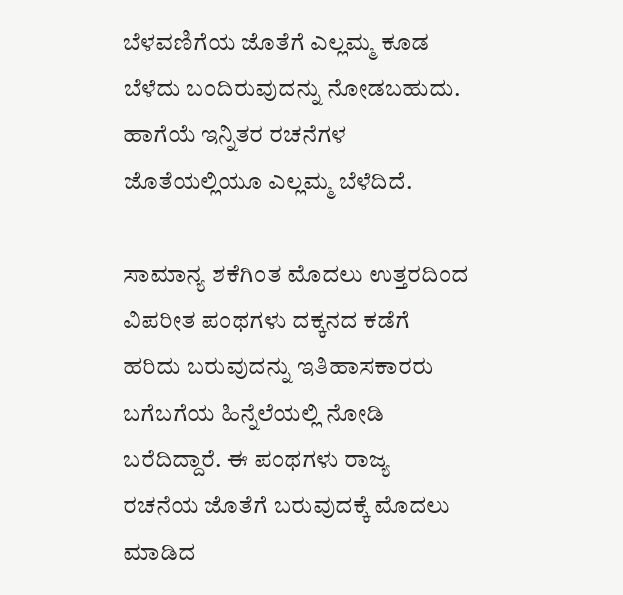ಬೆಳವಣಿಗೆಯ ಜೊತೆಗೆ ಎಲ್ಲಮ್ಮ ಕೂಡ ಬೆಳೆದು ಬಂದಿರುವುದನ್ನು ನೋಡಬಹುದು. ಹಾಗೆಯೆ ಇನ್ನಿತರ ರಚನೆಗಳ ಜೊತೆಯಲ್ಲಿಯೂ ಎಲ್ಲಮ್ಮ ಬೆಳೆದಿದೆ.

ಸಾಮಾನ್ಯ ಶಕೆಗಿಂತ ಮೊದಲು ಉತ್ತರದಿಂದ ವಿಪರೀತ ಪಂಥಗಳು ದಕ್ಕನದ ಕಡೆಗೆ ಹರಿದು ಬರುವುದನ್ನು ಇತಿಹಾಸಕಾರರು ಬಗೆಬಗೆಯ ಹಿನ್ನೆಲೆಯಲ್ಲಿ ನೋಡಿ ಬರೆದಿದ್ದಾರೆ. ಈ ಪಂಥಗಳು ರಾಜ್ಯ ರಚನೆಯ ಜೊತೆಗೆ ಬರುವುದಕ್ಕೆ ಮೊದಲು ಮಾಡಿದ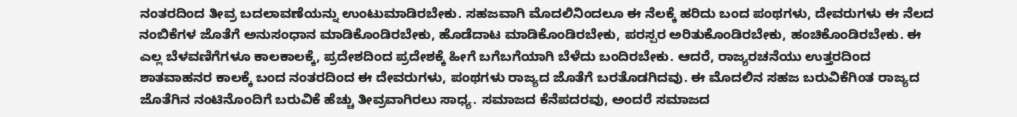ನಂತರದಿಂದ ತೀವ್ರ ಬದಲಾವಣೆಯನ್ನು ಉಂಟುಮಾಡಿರಬೇಕು. ಸಹಜವಾಗಿ ಮೊದಲಿನಿಂದಲೂ ಈ ನೆಲಕ್ಕೆ ಹರಿದು ಬಂದ ಪಂಥಗಳು, ದೇವರುಗಳು ಈ ನೆಲದ ನಂಬಿಕೆಗಳ ಜೊತೆಗೆ ಅನುಸಂಧಾನ ಮಾಡಿಕೊಂಡಿರಬೇಕು, ಹೊಡೆದಾಟ ಮಾಡಿಕೊಂಡಿರಬೇಕು, ಪರಸ್ಪರ ಅರಿತುಕೊಂಡಿರಬೇಕು, ಹಂಚಿಕೊಂಡಿರಬೇಕು. ಈ ಎಲ್ಲ ಬೆಳವಣಿಗೆಗಳೂ ಕಾಲಕಾಲಕ್ಕೆ, ಪ್ರದೇಶದಿಂದ ಪ್ರದೇಶಕ್ಕೆ ಹೀಗೆ ಬಗೆಬಗೆಯಾಗಿ ಬೆಳೆದು ಬಂದಿರಬೇಕು. ಆದರೆ, ರಾಜ್ಯರಚನೆಯು ಉತ್ತರದಿಂದ ಶಾತವಾಹನರ ಕಾಲಕ್ಕೆ ಬಂದ ನಂತರದಿಂದ ಈ ದೇವರುಗಳು, ಪಂಥಗಳು ರಾಜ್ಯದ ಜೊತೆಗೆ ಬರತೊಡಗಿದವು. ಈ ಮೊದಲಿನ ಸಹಜ ಬರುವಿಕೆಗಿಂತ ರಾಜ್ಯದ ಜೊತೆಗಿನ ನಂಟಿನೊಂದಿಗೆ ಬರುವಿಕೆ ಹೆಚ್ಚು ತೀವ್ರವಾಗಿರಲು ಸಾಧ್ಯ. ಸಮಾಜದ ಕೆನೆಪದರವು, ಅಂದರೆ ಸಮಾಜದ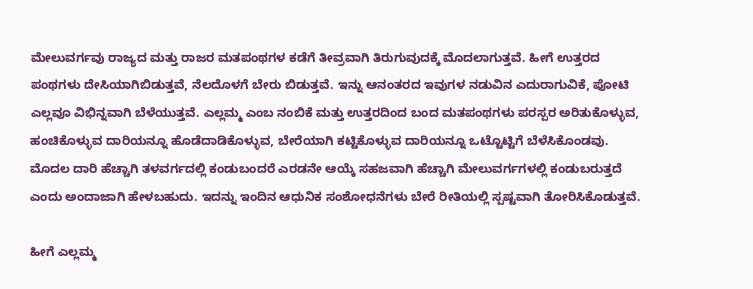ಮೇಲುವರ್ಗವು ರಾಜ್ಯದ ಮತ್ತು ರಾಜರ ಮತಪಂಥಗಳ ಕಡೆಗೆ ತೀವ್ರವಾಗಿ ತಿರುಗುವುದಕ್ಕೆ ಮೊದಲಾಗುತ್ತವೆ. ಹೀಗೆ ಉತ್ತರದ ಪಂಥಗಳು ದೇಸಿಯಾಗಿಬಿಡುತ್ತವೆ, ನೆಲದೊಳಗೆ ಬೇರು ಬಿಡುತ್ತವೆ. ಇನ್ನು ಆನಂತರದ ಇವುಗಳ ನಡುವಿನ ಎದುರಾಗುವಿಕೆ, ಪೋಟಿ ಎಲ್ಲವೂ ವಿಭಿನ್ನವಾಗಿ ಬೆಳೆಯುತ್ತವೆ. ಎಲ್ಲಮ್ಮ ಎಂಬ ನಂಬಿಕೆ ಮತ್ತು ಉತ್ತರದಿಂದ ಬಂದ ಮತಪಂಥಗಳು ಪರಸ್ಪರ ಅರಿತುಕೊಳ್ಳುವ, ಹಂಚಿಕೊಳ್ಳುವ ದಾರಿಯನ್ನೂ ಹೊಡೆದಾಡಿಕೊಳ್ಳುವ, ಬೇರೆಯಾಗಿ ಕಟ್ಟಿಕೊಳ್ಳುವ ದಾರಿಯನ್ನೂ ಒಟ್ಟೊಟ್ಟಿಗೆ ಬೆಳೆಸಿಕೊಂಡವು. ಮೊದಲ ದಾರಿ ಹೆಚ್ಚಾಗಿ ತಳವರ್ಗದಲ್ಲಿ ಕಂಡುಬಂದರೆ ಎರಡನೇ ಆಯ್ಕೆ ಸಹಜವಾಗಿ ಹೆಚ್ಚಾಗಿ ಮೇಲುವರ್ಗಗಳಲ್ಲಿ ಕಂಡುಬರುತ್ತದೆ ಎಂದು ಅಂದಾಜಾಗಿ ಹೇಳಬಹುದು. ಇದನ್ನು ಇಂದಿನ ಆಧುನಿಕ ಸಂಶೋಧನೆಗಳು ಬೇರೆ ರೀತಿಯಲ್ಲಿ ಸ್ಪಷ್ಟವಾಗಿ ತೋರಿಸಿಕೊಡುತ್ತವೆ.

ಹೀಗೆ ಎಲ್ಲಮ್ಮ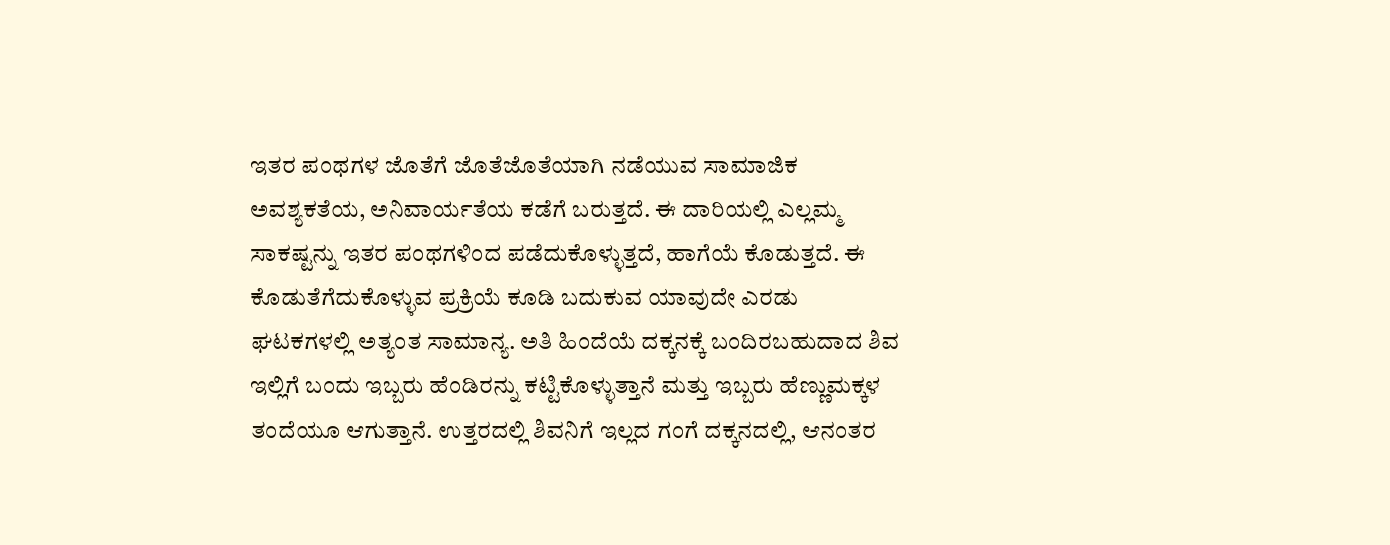ಇತರ ಪಂಥಗಳ ಜೊತೆಗೆ ಜೊತೆಜೊತೆಯಾಗಿ ನಡೆಯುವ ಸಾಮಾಜಿಕ ಅವಶ್ಯಕತೆಯ, ಅನಿವಾರ್ಯತೆಯ ಕಡೆಗೆ ಬರುತ್ತದೆ. ಈ ದಾರಿಯಲ್ಲಿ ಎಲ್ಲಮ್ಮ ಸಾಕಷ್ಟನ್ನು ಇತರ ಪಂಥಗಳಿಂದ ಪಡೆದುಕೊಳ್ಳುತ್ತದೆ, ಹಾಗೆಯೆ ಕೊಡುತ್ತದೆ. ಈ ಕೊಡುತೆಗೆದುಕೊಳ್ಳುವ ಪ್ರಕ್ರಿಯೆ ಕೂಡಿ ಬದುಕುವ ಯಾವುದೇ ಎರಡು ಘಟಕಗಳಲ್ಲಿ ಅತ್ಯಂತ ಸಾಮಾನ್ಯ. ಅತಿ ಹಿಂದೆಯೆ ದಕ್ಕನಕ್ಕೆ ಬಂದಿರಬಹುದಾದ ಶಿವ ಇಲ್ಲಿಗೆ ಬಂದು ಇಬ್ಬರು ಹೆಂಡಿರನ್ನು ಕಟ್ಟಿಕೊಳ್ಳುತ್ತಾನೆ ಮತ್ತು ಇಬ್ಬರು ಹೆಣ್ಣುಮಕ್ಕಳ ತಂದೆಯೂ ಆಗುತ್ತಾನೆ. ಉತ್ತರದಲ್ಲಿ ಶಿವನಿಗೆ ಇಲ್ಲದ ಗಂಗೆ ದಕ್ಕನದಲ್ಲಿ, ಆನಂತರ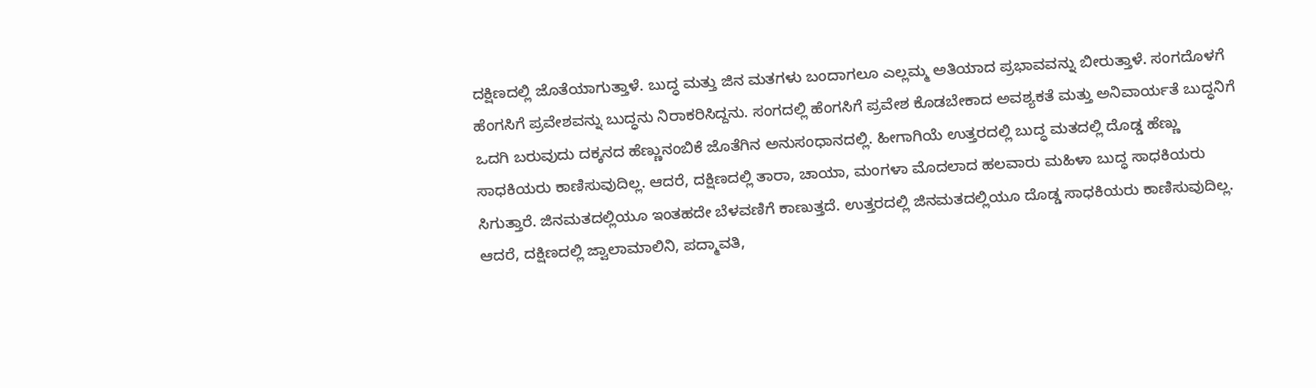ದಕ್ಷಿಣದಲ್ಲಿ ಜೊತೆಯಾಗುತ್ತಾಳೆ. ಬುದ್ಧ ಮತ್ತು ಜಿನ ಮತಗಳು ಬಂದಾಗಲೂ ಎಲ್ಲಮ್ಮ ಅತಿಯಾದ ಪ್ರಭಾವವನ್ನು ಬೀರುತ್ತಾಳೆ. ಸಂಗದೊಳಗೆ ಹೆಂಗಸಿಗೆ ಪ್ರವೇಶವನ್ನು ಬುದ್ಧನು ನಿರಾಕರಿಸಿದ್ದನು. ಸಂಗದಲ್ಲಿ ಹೆಂಗಸಿಗೆ ಪ್ರವೇಶ ಕೊಡಬೇಕಾದ ಅವಶ್ಯಕತೆ ಮತ್ತು ಅನಿವಾರ್ಯತೆ ಬುದ್ಧನಿಗೆ ಒದಗಿ ಬರುವುದು ದಕ್ಕನದ ಹೆಣ್ಣುನಂಬಿಕೆ ಜೊತೆಗಿನ ಅನುಸಂಧಾನದಲ್ಲಿ. ಹೀಗಾಗಿಯೆ ಉತ್ತರದಲ್ಲಿ ಬುದ್ಧ ಮತದಲ್ಲಿ ದೊಡ್ಡ ಹೆಣ್ಣು ಸಾಧಕಿಯರು ಕಾಣಿಸುವುದಿಲ್ಲ. ಆದರೆ, ದಕ್ಷಿಣದಲ್ಲಿ ತಾರಾ, ಚಾಯಾ, ಮಂಗಳಾ ಮೊದಲಾದ ಹಲವಾರು ಮಹಿಳಾ ಬುದ್ಧ ಸಾಧಕಿಯರು ಸಿಗುತ್ತಾರೆ. ಜಿನಮತದಲ್ಲಿಯೂ ಇಂತಹದೇ ಬೆಳವಣಿಗೆ ಕಾಣುತ್ತದೆ. ಉತ್ತರದಲ್ಲಿ ಜಿನಮತದಲ್ಲಿಯೂ ದೊಡ್ಡ ಸಾಧಕಿಯರು ಕಾಣಿಸುವುದಿಲ್ಲ. ಆದರೆ, ದಕ್ಷಿಣದಲ್ಲಿ ಜ್ವಾಲಾಮಾಲಿನಿ, ಪದ್ಮಾವತಿ,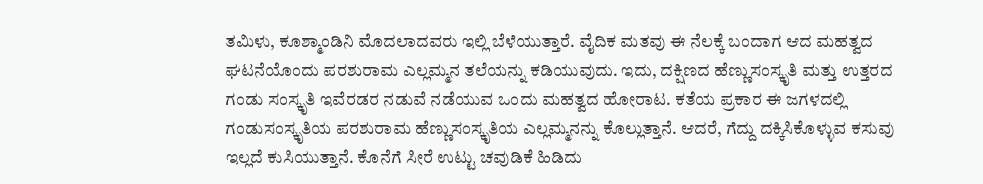ತಮಿಳು, ಕೂಶ್ಮಾಂಡಿನಿ ಮೊದಲಾದವರು ಇಲ್ಲಿ ಬೆಳೆಯುತ್ತಾರೆ. ವೈದಿಕ ಮತವು ಈ ನೆಲಕ್ಕೆ ಬಂದಾಗ ಆದ ಮಹತ್ವದ ಘಟನೆಯೊಂದು ಪರಶುರಾಮ ಎಲ್ಲಮ್ಮನ ತಲೆಯನ್ನು ಕಡಿಯುವುದು. ಇದು, ದಕ್ಷಿಣದ ಹೆಣ್ಣುಸಂಸ್ಕೃತಿ ಮತ್ತು ಉತ್ತರದ ಗಂಡು ಸಂಸ್ಕೃತಿ ಇವೆರಡರ ನಡುವೆ ನಡೆಯುವ ಒಂದು ಮಹತ್ವದ ಹೋರಾಟ. ಕತೆಯ ಪ್ರಕಾರ ಈ ಜಗಳದಲ್ಲಿ ಗಂಡುಸಂಸ್ಕೃತಿಯ ಪರಶುರಾಮ ಹೆಣ್ಣುಸಂಸ್ಕೃತಿಯ ಎಲ್ಲಮ್ಮನನ್ನು ಕೊಲ್ಲುತ್ತಾನೆ. ಆದರೆ, ಗೆದ್ದು ದಕ್ಕಿಸಿಕೊಳ್ಳುವ ಕಸುವು ಇಲ್ಲದೆ ಕುಸಿಯುತ್ತಾನೆ. ಕೊನೆಗೆ ಸೀರೆ ಉಟ್ಟು ಚವುಡಿಕೆ ಹಿಡಿದು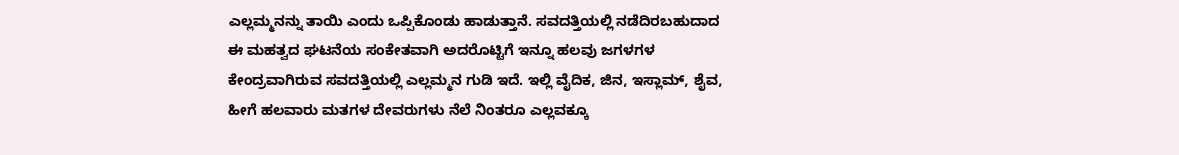ಎಲ್ಲಮ್ಮನನ್ನು ತಾಯಿ ಎಂದು ಒಪ್ಪಿಕೊಂಡು ಹಾಡುತ್ತಾನೆ. ಸವದತ್ತಿಯಲ್ಲಿ ನಡೆದಿರಬಹುದಾದ ಈ ಮಹತ್ವದ ಘಟನೆಯ ಸಂಕೇತವಾಗಿ ಅದರೊಟ್ಟಿಗೆ ಇನ್ನೂ ಹಲವು ಜಗಳಗಳ ಕೇಂದ್ರವಾಗಿರುವ ಸವದತ್ತಿಯಲ್ಲಿ ಎಲ್ಲಮ್ಮನ ಗುಡಿ ಇದೆ. ಇಲ್ಲಿ ವೈದಿಕ, ಜಿನ, ಇಸ್ಲಾಮ್, ಶೈವ, ಹೀಗೆ ಹಲವಾರು ಮತಗಳ ದೇವರುಗಳು ನೆಲೆ ನಿಂತರೂ ಎಲ್ಲವಕ್ಕೂ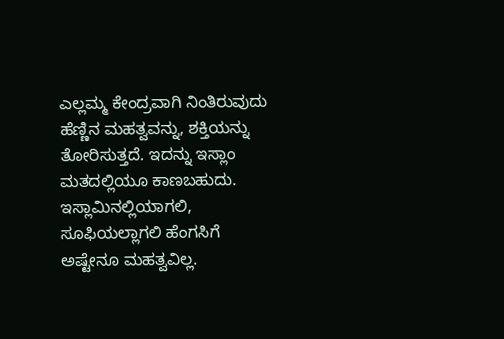ಎಲ್ಲಮ್ಮ ಕೇಂದ್ರವಾಗಿ ನಿಂತಿರುವುದು ಹೆಣ್ಣಿನ ಮಹತ್ವವನ್ನು, ಶಕ್ತಿಯನ್ನು ತೋರಿಸುತ್ತದೆ. ಇದನ್ನು ಇಸ್ಲಾಂ ಮತದಲ್ಲಿಯೂ ಕಾಣಬಹುದು. ಇಸ್ಲಾಮಿನಲ್ಲಿಯಾಗಲಿ, ಸೂಫಿಯಲ್ಲಾಗಲಿ ಹೆಂಗಸಿಗೆ ಅಷ್ಟೇನೂ ಮಹತ್ವವಿಲ್ಲ.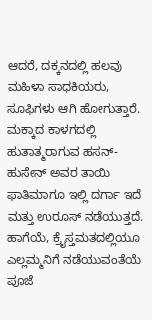ಆದರೆ, ದಕ್ಕನದಲ್ಲಿ ಹಲವು ಮಹಿಳಾ ಸಾಧಕಿಯರು, ಸೂಫಿಗಳು ಆಗಿ ಹೋಗುತ್ತಾರೆ. ಮಕ್ಕಾದ ಕಾಳಗದಲ್ಲಿ ಹುತಾತ್ಮರಾಗುವ ಹಸನ್-ಹುಸೇನ್ ಅವರ ತಾಯಿ ಫಾತಿಮಾಗೂ ಇಲ್ಲಿ ದರ್ಗಾ ಇದೆ ಮತ್ತು ಉರೂಸ್ ನಡೆಯುತ್ತದೆ. ಹಾಗೆಯೆ, ಕ್ರೈಸ್ತಮತದಲ್ಲಿಯೂ ಎಲ್ಲಮ್ಮನಿಗೆ ನಡೆಯುವಂತೆಯೆ ಪೂಜೆ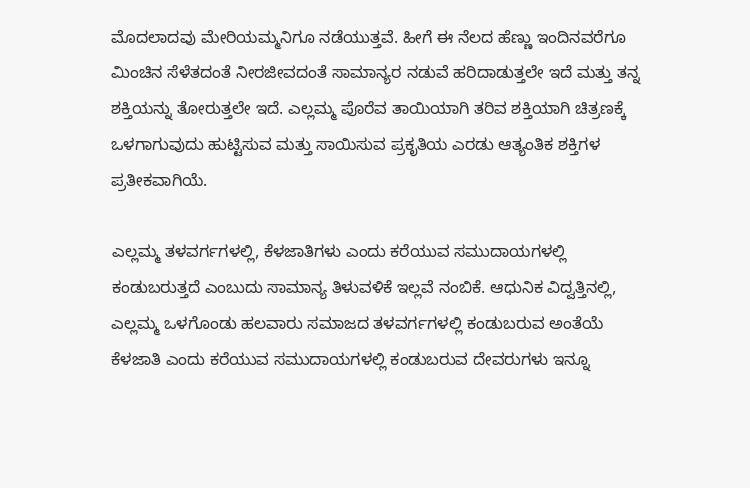ಮೊದಲಾದವು ಮೇರಿಯಮ್ಮನಿಗೂ ನಡೆಯುತ್ತವೆ. ಹೀಗೆ ಈ ನೆಲದ ಹೆಣ್ಣು ಇಂದಿನವರೆಗೂ ಮಿಂಚಿನ ಸೆಳೆತದಂತೆ ನೀರಜೀವದಂತೆ ಸಾಮಾನ್ಯರ ನಡುವೆ ಹರಿದಾಡುತ್ತಲೇ ಇದೆ ಮತ್ತು ತನ್ನ ಶಕ್ತಿಯನ್ನು ತೋರುತ್ತಲೇ ಇದೆ. ಎಲ್ಲಮ್ಮ ಪೊರೆವ ತಾಯಿಯಾಗಿ ತರಿವ ಶಕ್ತಿಯಾಗಿ ಚಿತ್ರಣಕ್ಕೆ ಒಳಗಾಗುವುದು ಹುಟ್ಟಿಸುವ ಮತ್ತು ಸಾಯಿಸುವ ಪ್ರಕೃತಿಯ ಎರಡು ಆತ್ಯಂತಿಕ ಶಕ್ತಿಗಳ ಪ್ರತೀಕವಾಗಿಯೆ.

ಎಲ್ಲಮ್ಮ ತಳವರ್ಗಗಳಲ್ಲಿ, ಕೆಳಜಾತಿಗಳು ಎಂದು ಕರೆಯುವ ಸಮುದಾಯಗಳಲ್ಲಿ ಕಂಡುಬರುತ್ತದೆ ಎಂಬುದು ಸಾಮಾನ್ಯ ತಿಳುವಳಿಕೆ ಇಲ್ಲವೆ ನಂಬಿಕೆ. ಆಧುನಿಕ ವಿದ್ವತ್ತಿನಲ್ಲಿ, ಎಲ್ಲಮ್ಮ ಒಳಗೊಂಡು ಹಲವಾರು ಸಮಾಜದ ತಳವರ್ಗಗಳಲ್ಲಿ ಕಂಡುಬರುವ ಅಂತೆಯೆ ಕೆಳಜಾತಿ ಎಂದು ಕರೆಯುವ ಸಮುದಾಯಗಳಲ್ಲಿ ಕಂಡುಬರುವ ದೇವರುಗಳು ಇನ್ನೂ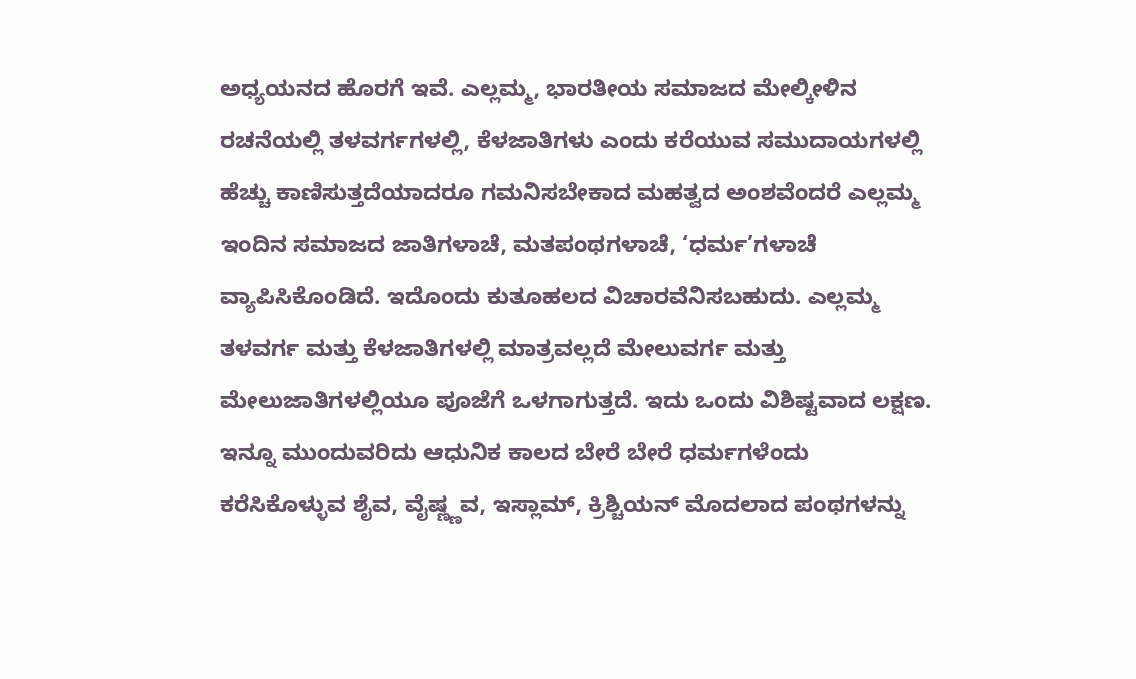ಅಧ್ಯಯನದ ಹೊರಗೆ ಇವೆ. ಎಲ್ಲಮ್ಮ, ಭಾರತೀಯ ಸಮಾಜದ ಮೇಲ್ಕೀಳಿನ ರಚನೆಯಲ್ಲಿ ತಳವರ್ಗಗಳಲ್ಲಿ, ಕೆಳಜಾತಿಗಳು ಎಂದು ಕರೆಯುವ ಸಮುದಾಯಗಳಲ್ಲಿ ಹೆಚ್ಚು ಕಾಣಿಸುತ್ತದೆಯಾದರೂ ಗಮನಿಸಬೇಕಾದ ಮಹತ್ವದ ಅಂಶವೆಂದರೆ ಎಲ್ಲಮ್ಮ ಇಂದಿನ ಸಮಾಜದ ಜಾತಿಗಳಾಚೆ, ಮತಪಂಥಗಳಾಚೆ, ‘ಧರ್ಮ’ಗಳಾಚೆ ವ್ಯಾಪಿಸಿಕೊಂಡಿದೆ. ಇದೊಂದು ಕುತೂಹಲದ ವಿಚಾರವೆನಿಸಬಹುದು. ಎಲ್ಲಮ್ಮ ತಳವರ್ಗ ಮತ್ತು ಕೆಳಜಾತಿಗಳಲ್ಲಿ ಮಾತ್ರವಲ್ಲದೆ ಮೇಲುವರ್ಗ ಮತ್ತು ಮೇಲುಜಾತಿಗಳಲ್ಲಿಯೂ ಪೂಜೆಗೆ ಒಳಗಾಗುತ್ತದೆ. ಇದು ಒಂದು ವಿಶಿಷ್ಟವಾದ ಲಕ್ಷಣ. ಇನ್ನೂ ಮುಂದುವರಿದು ಆಧುನಿಕ ಕಾಲದ ಬೇರೆ ಬೇರೆ ಧರ್ಮಗಳೆಂದು ಕರೆಸಿಕೊಳ್ಳುವ ಶೈವ, ವೈಷ್ಣ್ಣವ, ಇಸ್ಲಾಮ್, ಕ್ರಿಶ್ಚಿಯನ್ ಮೊದಲಾದ ಪಂಥಗಳನ್ನು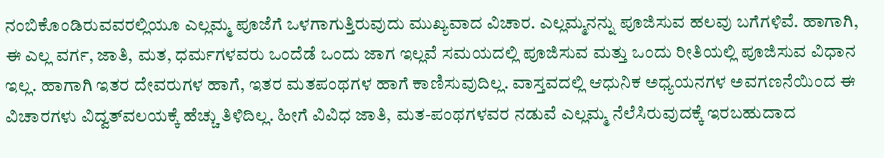ನಂಬಿಕೊಂಡಿರುವವರಲ್ಲಿಯೂ ಎಲ್ಲಮ್ಮ ಪೂಜೆಗೆ ಒಳಗಾಗುತ್ತಿರುವುದು ಮುಖ್ಯವಾದ ವಿಚಾರ. ಎಲ್ಲಮ್ಮನನ್ನು ಪೂಜಿಸುವ ಹಲವು ಬಗೆಗಳಿವೆ. ಹಾಗಾಗಿ, ಈ ಎಲ್ಲ ವರ್ಗ, ಜಾತಿ, ಮತ, ಧರ್ಮಗಳವರು ಒಂದೆಡೆ ಒಂದು ಜಾಗ ಇಲ್ಲವೆ ಸಮಯದಲ್ಲಿ ಪೂಜಿಸುವ ಮತ್ತು ಒಂದು ರೀತಿಯಲ್ಲಿ ಪೂಜಿಸುವ ವಿಧಾನ ಇಲ್ಲ. ಹಾಗಾಗಿ ಇತರ ದೇವರುಗಳ ಹಾಗೆ, ಇತರ ಮತಪಂಥಗಳ ಹಾಗೆ ಕಾಣಿಸುವುದಿಲ್ಲ. ವಾಸ್ತವದಲ್ಲಿ ಆಧುನಿಕ ಅಧ್ಯಯನಗಳ ಅವಗಣನೆಯಿಂದ ಈ ವಿಚಾರಗಳು ವಿದ್ವತ್‌ವಲಯಕ್ಕೆ ಹೆಚ್ಚು ತಿಳಿದಿಲ್ಲ. ಹೀಗೆ ವಿವಿಧ ಜಾತಿ, ಮತ-ಪಂಥಗಳವರ ನಡುವೆ ಎಲ್ಲಮ್ಮ ನೆಲೆಸಿರುವುದಕ್ಕೆ ಇರಬಹುದಾದ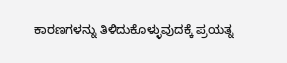ಕಾರಣಗಳನ್ನು ತಿಳಿದುಕೊಳ್ಳುವುದಕ್ಕೆ ಪ್ರಯತ್ನ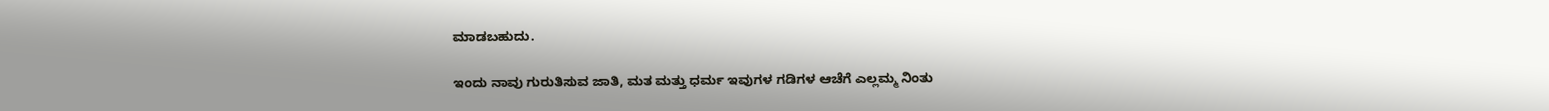ಮಾಡಬಹುದು.

ಇಂದು ನಾವು ಗುರುತಿಸುವ ಜಾತಿ, ಮತ ಮತ್ತು ಧರ್ಮ ಇವುಗಳ ಗಡಿಗಳ ಆಚೆಗೆ ಎಲ್ಲಮ್ಮ ನಿಂತು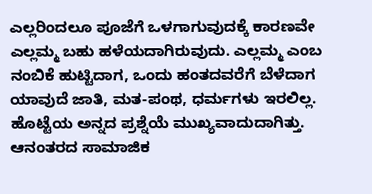ಎಲ್ಲರಿಂದಲೂ ಪೂಜೆಗೆ ಒಳಗಾಗುವುದಕ್ಕೆ ಕಾರಣವೇ ಎಲ್ಲಮ್ಮ ಬಹು ಹಳೆಯದಾಗಿರುವುದು. ಎಲ್ಲಮ್ಮ ಎಂಬ ನಂಬಿಕೆ ಹುಟ್ಟಿದಾಗ, ಒಂದು ಹಂತದವರೆಗೆ ಬೆಳೆದಾಗ ಯಾವುದೆ ಜಾತಿ, ಮತ-ಪಂಥ, ಧರ್ಮಗಳು ಇರಲಿಲ್ಲ. ಹೊಟ್ಟೆಯ ಅನ್ನದ ಪ್ರಶ್ನೆಯೆ ಮುಖ್ಯವಾದುದಾಗಿತ್ತು. ಆನಂತರದ ಸಾಮಾಜಿಕ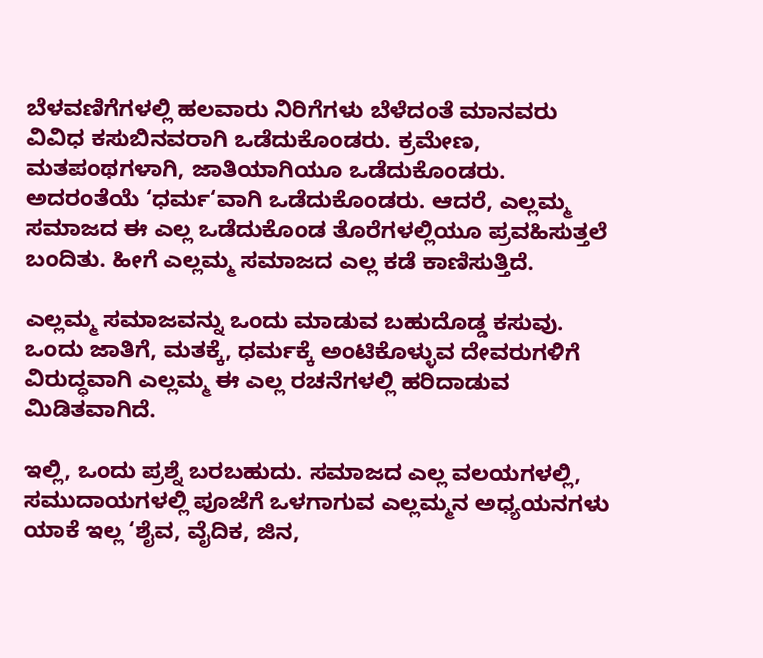ಬೆಳವಣಿಗೆಗಳಲ್ಲಿ ಹಲವಾರು ನಿರಿಗೆಗಳು ಬೆಳೆದಂತೆ ಮಾನವರು ವಿವಿಧ ಕಸುಬಿನವರಾಗಿ ಒಡೆದುಕೊಂಡರು. ಕ್ರಮೇಣ, ಮತಪಂಥಗಳಾಗಿ, ಜಾತಿಯಾಗಿಯೂ ಒಡೆದುಕೊಂಡರು. ಅದರಂತೆಯೆ ‘ಧರ್ಮ‘ವಾಗಿ ಒಡೆದುಕೊಂಡರು. ಆದರೆ, ಎಲ್ಲಮ್ಮ ಸಮಾಜದ ಈ ಎಲ್ಲ ಒಡೆದುಕೊಂಡ ತೊರೆಗಳಲ್ಲಿಯೂ ಪ್ರವಹಿಸುತ್ತಲೆ ಬಂದಿತು. ಹೀಗೆ ಎಲ್ಲಮ್ಮ ಸಮಾಜದ ಎಲ್ಲ ಕಡೆ ಕಾಣಿಸುತ್ತಿದೆ.

ಎಲ್ಲಮ್ಮ ಸಮಾಜವನ್ನು ಒಂದು ಮಾಡುವ ಬಹುದೊಡ್ಡ ಕಸುವು. ಒಂದು ಜಾತಿಗೆ, ಮತಕ್ಕೆ, ಧರ್ಮಕ್ಕೆ ಅಂಟಿಕೊಳ್ಳುವ ದೇವರುಗಳಿಗೆ ವಿರುದ್ಧವಾಗಿ ಎಲ್ಲಮ್ಮ ಈ ಎಲ್ಲ ರಚನೆಗಳಲ್ಲಿ ಹರಿದಾಡುವ ಮಿಡಿತವಾಗಿದೆ.

ಇಲ್ಲಿ, ಒಂದು ಪ್ರಶ್ನೆ ಬರಬಹುದು. ಸಮಾಜದ ಎಲ್ಲ ವಲಯಗಳಲ್ಲಿ, ಸಮುದಾಯಗಳಲ್ಲಿ ಪೂಜೆಗೆ ಒಳಗಾಗುವ ಎಲ್ಲಮ್ಮನ ಅಧ್ಯಯನಗಳು ಯಾಕೆ ಇಲ್ಲ ‘ಶೈವ, ವೈದಿಕ, ಜಿನ,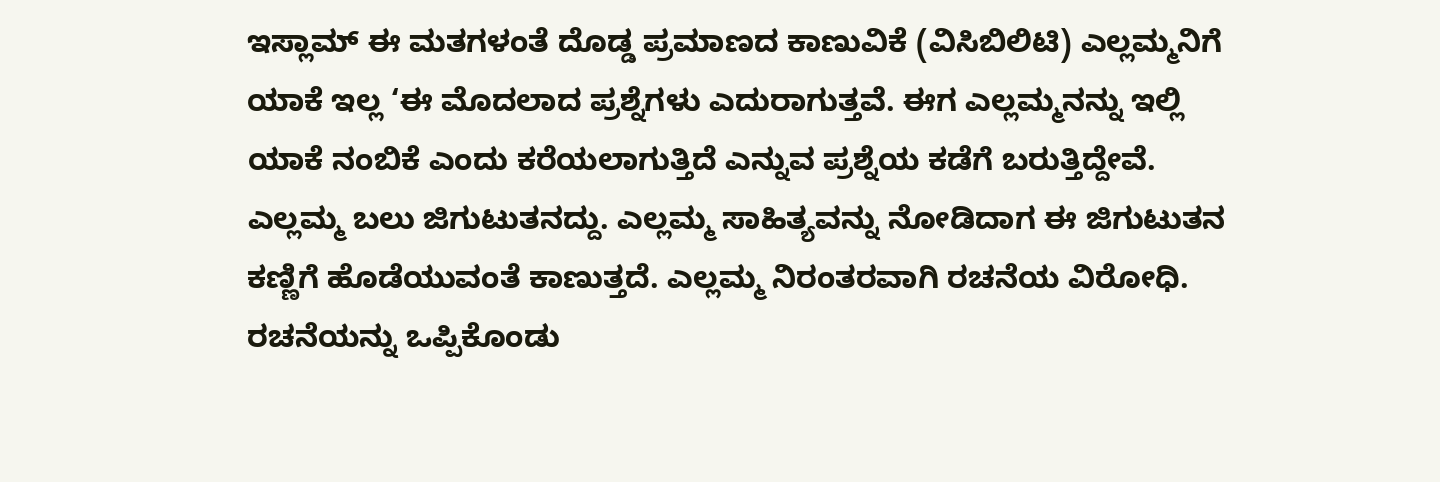ಇಸ್ಲಾಮ್ ಈ ಮತಗಳಂತೆ ದೊಡ್ಡ ಪ್ರಮಾಣದ ಕಾಣುವಿಕೆ (ವಿಸಿಬಿಲಿಟಿ) ಎಲ್ಲಮ್ಮನಿಗೆ ಯಾಕೆ ಇಲ್ಲ ‘ಈ ಮೊದಲಾದ ಪ್ರಶ್ನೆಗಳು ಎದುರಾಗುತ್ತವೆ. ಈಗ ಎಲ್ಲಮ್ಮನನ್ನು ಇಲ್ಲಿ ಯಾಕೆ ನಂಬಿಕೆ ಎಂದು ಕರೆಯಲಾಗುತ್ತಿದೆ ಎನ್ನುವ ಪ್ರಶ್ನೆಯ ಕಡೆಗೆ ಬರುತ್ತಿದ್ದೇವೆ. ಎಲ್ಲಮ್ಮ ಬಲು ಜಿಗುಟುತನದ್ದು. ಎಲ್ಲಮ್ಮ ಸಾಹಿತ್ಯವನ್ನು ನೋಡಿದಾಗ ಈ ಜಿಗುಟುತನ ಕಣ್ಣಿಗೆ ಹೊಡೆಯುವಂತೆ ಕಾಣುತ್ತದೆ. ಎಲ್ಲಮ್ಮ ನಿರಂತರವಾಗಿ ರಚನೆಯ ವಿರೋಧಿ. ರಚನೆಯನ್ನು ಒಪ್ಪಿಕೊಂಡು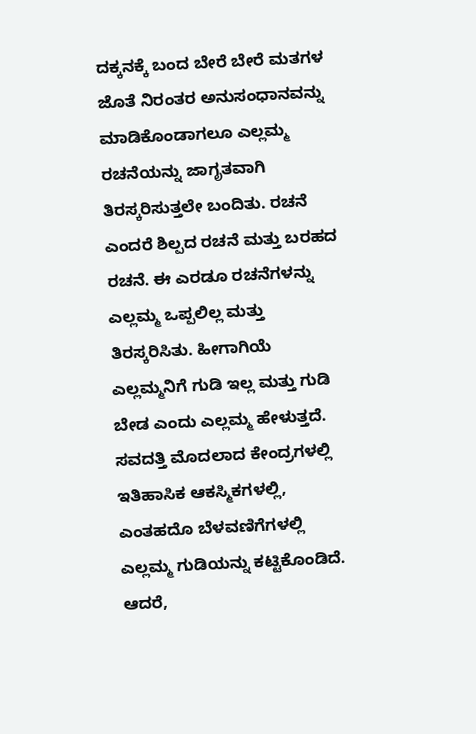ದಕ್ಕನಕ್ಕೆ ಬಂದ ಬೇರೆ ಬೇರೆ ಮತಗಳ ಜೊತೆ ನಿರಂತರ ಅನುಸಂಧಾನವನ್ನು ಮಾಡಿಕೊಂಡಾಗಲೂ ಎಲ್ಲಮ್ಮ ರಚನೆಯನ್ನು ಜಾಗೃತವಾಗಿ ತಿರಸ್ಕರಿಸುತ್ತಲೇ ಬಂದಿತು. ರಚನೆ ಎಂದರೆ ಶಿಲ್ಪದ ರಚನೆ ಮತ್ತು ಬರಹದ ರಚನೆ. ಈ ಎರಡೂ ರಚನೆಗಳನ್ನು ಎಲ್ಲಮ್ಮ ಒಪ್ಪಲಿಲ್ಲ ಮತ್ತು ತಿರಸ್ಕರಿಸಿತು. ಹೀಗಾಗಿಯೆ ಎಲ್ಲಮ್ಮನಿಗೆ ಗುಡಿ ಇಲ್ಲ ಮತ್ತು ಗುಡಿ ಬೇಡ ಎಂದು ಎಲ್ಲಮ್ಮ ಹೇಳುತ್ತದೆ. ಸವದತ್ತಿ ಮೊದಲಾದ ಕೇಂದ್ರಗಳಲ್ಲಿ ಇತಿಹಾಸಿಕ ಆಕಸ್ಮಿಕಗಳಲ್ಲಿ, ಎಂತಹದೊ ಬೆಳವಣಿಗೆಗಳಲ್ಲಿ ಎಲ್ಲಮ್ಮ ಗುಡಿಯನ್ನು ಕಟ್ಟಿಕೊಂಡಿದೆ. ಆದರೆ,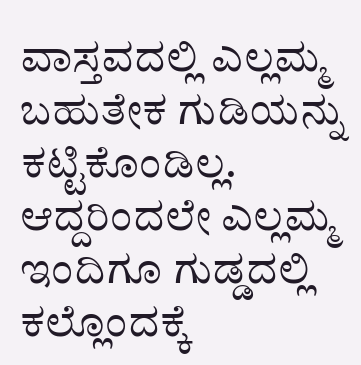ವಾಸ್ತವದಲ್ಲಿ ಎಲ್ಲಮ್ಮ ಬಹುತೇಕ ಗುಡಿಯನ್ನು ಕಟ್ಟಿಕೊಂಡಿಲ್ಲ. ಆದ್ದರಿಂದಲೇ ಎಲ್ಲಮ್ಮ ಇಂದಿಗೂ ಗುಡ್ಡದಲ್ಲಿ ಕಲ್ಲೊಂದಕ್ಕೆ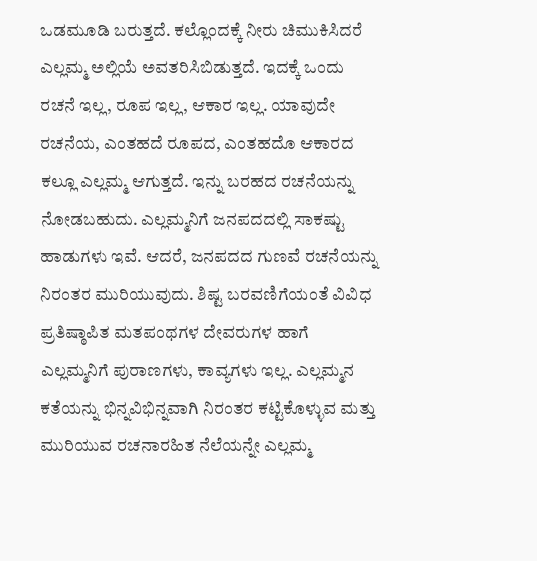ಒಡಮೂಡಿ ಬರುತ್ತದೆ. ಕಲ್ಲೊಂದಕ್ಕೆ ನೀರು ಚಿಮುಕಿಸಿದರೆ ಎಲ್ಲಮ್ಮ ಅಲ್ಲಿಯೆ ಅವತರಿಸಿಬಿಡುತ್ತದೆ. ಇದಕ್ಕೆ ಒಂದು ರಚನೆ ಇಲ್ಲ, ರೂಪ ಇಲ್ಲ, ಆಕಾರ ಇಲ್ಲ. ಯಾವುದೇ ರಚನೆಯ, ಎಂತಹದೆ ರೂಪದ, ಎಂತಹದೊ ಆಕಾರದ ಕಲ್ಲೂ ಎಲ್ಲಮ್ಮ ಆಗುತ್ತದೆ. ಇನ್ನು ಬರಹದ ರಚನೆಯನ್ನು ನೋಡಬಹುದು. ಎಲ್ಲಮ್ಮನಿಗೆ ಜನಪದದಲ್ಲಿ ಸಾಕಷ್ಟು ಹಾಡುಗಳು ಇವೆ. ಆದರೆ, ಜನಪದದ ಗುಣವೆ ರಚನೆಯನ್ನು ನಿರಂತರ ಮುರಿಯುವುದು. ಶಿಷ್ಟ ಬರವಣಿಗೆಯಂತೆ ವಿವಿಧ ಪ್ರತಿಷ್ಠಾಪಿತ ಮತಪಂಥಗಳ ದೇವರುಗಳ ಹಾಗೆ ಎಲ್ಲಮ್ಮನಿಗೆ ಪುರಾಣಗಳು, ಕಾವ್ಯಗಳು ಇಲ್ಲ. ಎಲ್ಲಮ್ಮನ ಕತೆಯನ್ನು ಭಿನ್ನವಿಭಿನ್ನವಾಗಿ ನಿರಂತರ ಕಟ್ಟಿಕೊಳ್ಳುವ ಮತ್ತು ಮುರಿಯುವ ರಚನಾರಹಿತ ನೆಲೆಯನ್ನೇ ಎಲ್ಲಮ್ಮ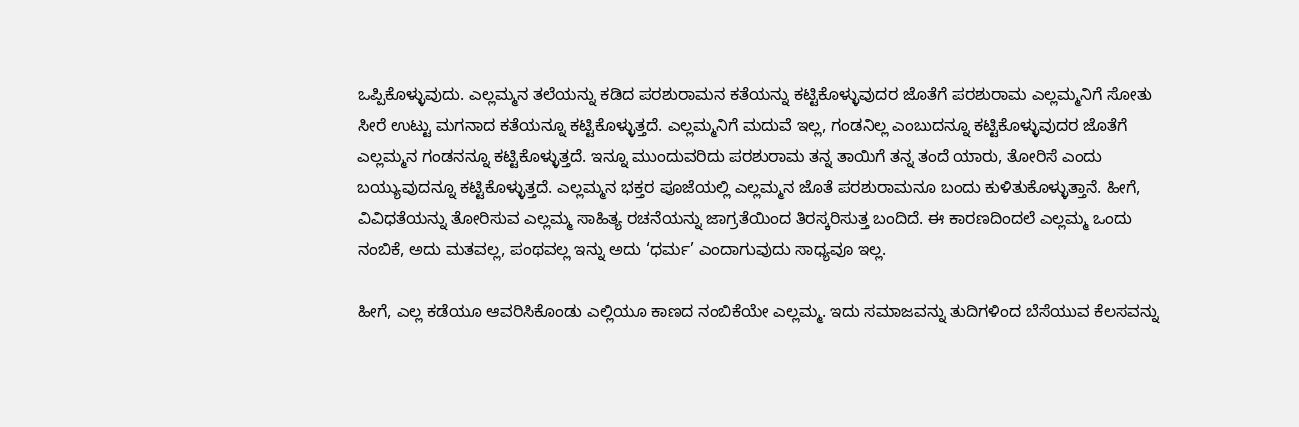ಒಪ್ಪಿಕೊಳ್ಳುವುದು. ಎಲ್ಲಮ್ಮನ ತಲೆಯನ್ನು ಕಡಿದ ಪರಶುರಾಮನ ಕತೆಯನ್ನು ಕಟ್ಟಿಕೊಳ್ಳುವುದರ ಜೊತೆಗೆ ಪರಶುರಾಮ ಎಲ್ಲಮ್ಮನಿಗೆ ಸೋತು ಸೀರೆ ಉಟ್ಟು ಮಗನಾದ ಕತೆಯನ್ನೂ ಕಟ್ಟಿಕೊಳ್ಳುತ್ತದೆ. ಎಲ್ಲಮ್ಮನಿಗೆ ಮದುವೆ ಇಲ್ಲ, ಗಂಡನಿಲ್ಲ ಎಂಬುದನ್ನೂ ಕಟ್ಟಿಕೊಳ್ಳುವುದರ ಜೊತೆಗೆ ಎಲ್ಲಮ್ಮನ ಗಂಡನನ್ನೂ ಕಟ್ಟಿಕೊಳ್ಳುತ್ತದೆ. ಇನ್ನೂ ಮುಂದುವರಿದು ಪರಶುರಾಮ ತನ್ನ ತಾಯಿಗೆ ತನ್ನ ತಂದೆ ಯಾರು, ತೋರಿಸೆ ಎಂದು ಬಯ್ಯುವುದನ್ನೂ ಕಟ್ಟಿಕೊಳ್ಳುತ್ತದೆ. ಎಲ್ಲಮ್ಮನ ಭಕ್ತರ ಪೂಜೆಯಲ್ಲಿ ಎಲ್ಲಮ್ಮನ ಜೊತೆ ಪರಶುರಾಮನೂ ಬಂದು ಕುಳಿತುಕೊಳ್ಳುತ್ತಾನೆ. ಹೀಗೆ, ವಿವಿಧತೆಯನ್ನು ತೋರಿಸುವ ಎಲ್ಲಮ್ಮ ಸಾಹಿತ್ಯ ರಚನೆಯನ್ನು ಜಾಗ್ರತೆಯಿಂದ ತಿರಸ್ಕರಿಸುತ್ತ ಬಂದಿದೆ. ಈ ಕಾರಣದಿಂದಲೆ ಎಲ್ಲಮ್ಮ ಒಂದು ನಂಬಿಕೆ, ಅದು ಮತವಲ್ಲ, ಪಂಥವಲ್ಲ ಇನ್ನು ಅದು ‘ಧರ್ಮ’ ಎಂದಾಗುವುದು ಸಾಧ್ಯವೂ ಇಲ್ಲ.

ಹೀಗೆ, ಎಲ್ಲ ಕಡೆಯೂ ಆವರಿಸಿಕೊಂಡು ಎಲ್ಲಿಯೂ ಕಾಣದ ನಂಬಿಕೆಯೇ ಎಲ್ಲಮ್ಮ. ಇದು ಸಮಾಜವನ್ನು ತುದಿಗಳಿಂದ ಬೆಸೆಯುವ ಕೆಲಸವನ್ನು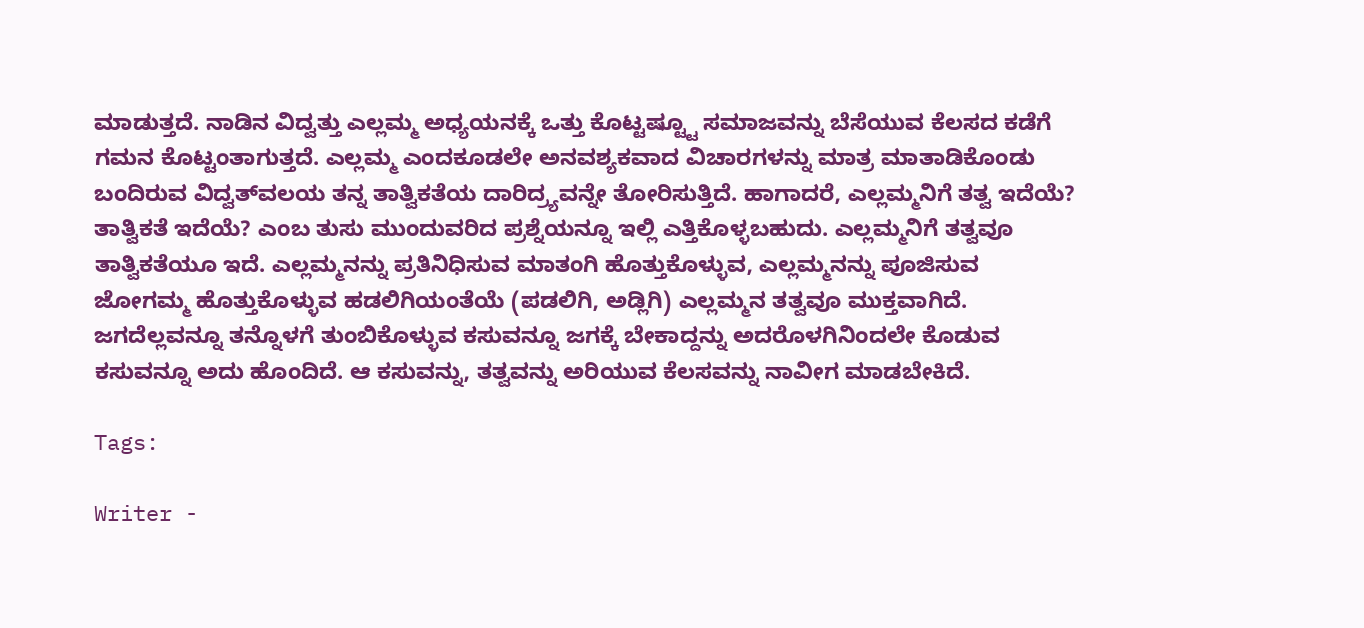ಮಾಡುತ್ತದೆ. ನಾಡಿನ ವಿದ್ವತ್ತು ಎಲ್ಲಮ್ಮ ಅಧ್ಯಯನಕ್ಕೆ ಒತ್ತು ಕೊಟ್ಟಷ್ಟ್ಟೂ ಸಮಾಜವನ್ನು ಬೆಸೆಯುವ ಕೆಲಸದ ಕಡೆಗೆ ಗಮನ ಕೊಟ್ಟಂತಾಗುತ್ತದೆ. ಎಲ್ಲಮ್ಮ ಎಂದಕೂಡಲೇ ಅನವಶ್ಯಕವಾದ ವಿಚಾರಗಳನ್ನು ಮಾತ್ರ ಮಾತಾಡಿಕೊಂಡು ಬಂದಿರುವ ವಿದ್ವತ್‌ವಲಯ ತನ್ನ ತಾತ್ವಿಕತೆಯ ದಾರಿದ್ರ್ಯವನ್ನೇ ತೋರಿಸುತ್ತಿದೆ. ಹಾಗಾದರೆ, ಎಲ್ಲಮ್ಮನಿಗೆ ತತ್ವ ಇದೆಯೆ? ತಾತ್ವಿಕತೆ ಇದೆಯೆ? ಎಂಬ ತುಸು ಮುಂದುವರಿದ ಪ್ರಶ್ನೆಯನ್ನೂ ಇಲ್ಲಿ ಎತ್ತಿಕೊಳ್ಳಬಹುದು. ಎಲ್ಲಮ್ಮನಿಗೆ ತತ್ವವೂ ತಾತ್ವಿಕತೆಯೂ ಇದೆ. ಎಲ್ಲಮ್ಮನನ್ನು ಪ್ರತಿನಿಧಿಸುವ ಮಾತಂಗಿ ಹೊತ್ತುಕೊಳ್ಳುವ, ಎಲ್ಲಮ್ಮನನ್ನು ಪೂಜಿಸುವ ಜೋಗಮ್ಮ ಹೊತ್ತುಕೊಳ್ಳುವ ಹಡಲಿಗಿಯಂತೆಯೆ (ಪಡಲಿಗಿ, ಅಡ್ಲಿಗಿ) ಎಲ್ಲಮ್ಮನ ತತ್ವವೂ ಮುಕ್ತವಾಗಿದೆ. ಜಗದೆಲ್ಲವನ್ನೂ ತನ್ನೊಳಗೆ ತುಂಬಿಕೊಳ್ಳುವ ಕಸುವನ್ನೂ ಜಗಕ್ಕೆ ಬೇಕಾದ್ದನ್ನು ಅದರೊಳಗಿನಿಂದಲೇ ಕೊಡುವ ಕಸುವನ್ನೂ ಅದು ಹೊಂದಿದೆ. ಆ ಕಸುವನ್ನು, ತತ್ವವನ್ನು ಅರಿಯುವ ಕೆಲಸವನ್ನು ನಾವೀಗ ಮಾಡಬೇಕಿದೆ.

Tags:

Writer -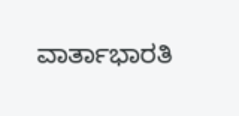ವಾರ್ತಾಭಾರತಿ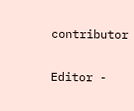contributor

Editor -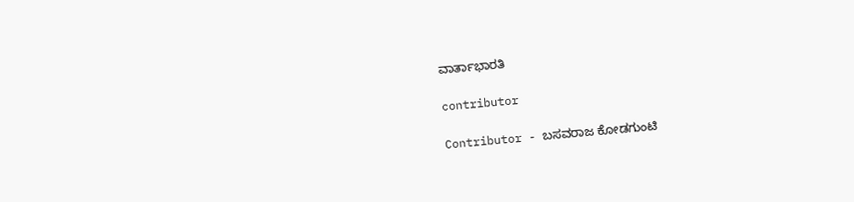ವಾರ್ತಾಭಾರತಿ

contributor

Contributor - ಬಸವರಾಜ ಕೋಡಗುಂಟಿ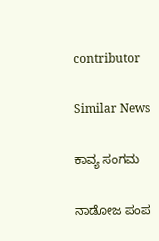contributor

Similar News

ಕಾವ್ಯ ಸಂಗಮ

ನಾಡೋಜ ಪಂಪ